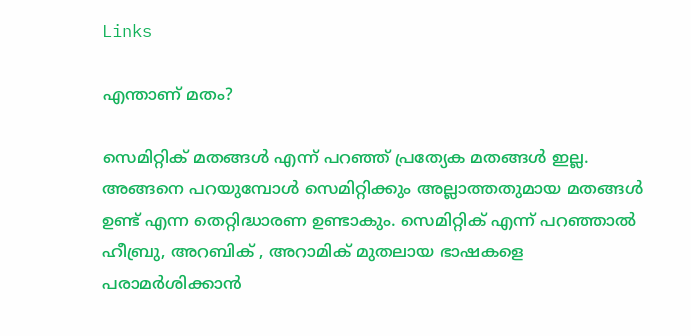Links

എന്താണ് മതം?

സെമിറ്റിക് മതങ്ങൾ എന്ന് പറഞ്ഞ് പ്രത്യേക മതങ്ങൾ ഇല്ല. അങ്ങനെ പറയുമ്പോൾ സെമിറ്റിക്കും അല്ലാത്തതുമായ മതങ്ങൾ ഉണ്ട് എന്ന തെറ്റിദ്ധാരണ ഉണ്ടാകും. സെമിറ്റിക് എന്ന് പറഞ്ഞാൽ ഹീബ്രു, അറബിക് , അറാമിക് മുതലായ ഭാഷകളെ പരാമർശിക്കാൻ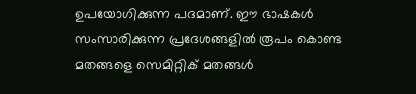ഉപയോഗിക്കുന്ന പദമാണ്. ഈ ഭാഷകൾ സംസാരിക്കുന്ന പ്രദേശങ്ങളിൽ രൂപം കൊണ്ട മതങ്ങളെ സെമിറ്റിക് മതങ്ങൾ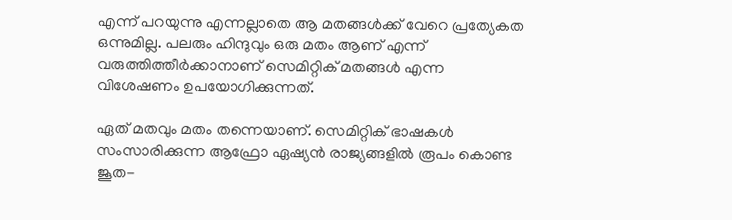എന്ന് പറയുന്നു എന്നല്ലാതെ ആ മതങ്ങൾക്ക് വേറെ പ്രത്യേകത ഒന്നുമില്ല. പലരും ഹിന്ദുവും ഒരു മതം ആണ് എന്ന് വരുത്തിത്തീർക്കാനാണ് സെമിറ്റിക് മതങ്ങൾ എന്ന വിശേഷണം ഉപയോഗിക്കുന്നത്.

ഏത് മതവും മതം തന്നെയാണ്. സെമിറ്റിക് ഭാഷകൾ സംസാരിക്കുന്ന ആഫ്രോ ഏഷ്യൻ രാജ്യങ്ങളിൽ രൂപം കൊണ്ട ജൂത-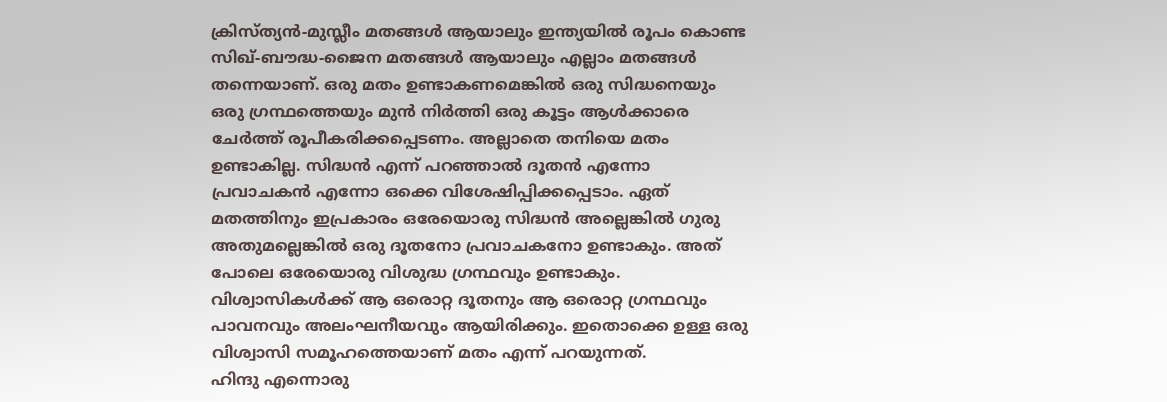ക്രിസ്ത്യൻ-മുസ്ലീം മതങ്ങൾ ആയാലും ഇന്ത്യയിൽ രൂപം കൊണ്ട സിഖ്-ബൗദ്ധ-ജൈന മതങ്ങൾ ആയാലും എല്ലാം മതങ്ങൾ തന്നെയാണ്. ഒരു മതം ഉണ്ടാകണമെങ്കിൽ ഒരു സിദ്ധനെയും ഒരു ഗ്രന്ഥത്തെയും മുൻ നിർത്തി ഒരു കൂട്ടം ആൾക്കാരെ ചേർത്ത് രൂപീകരിക്കപ്പെടണം. അല്ലാതെ തനിയെ മതം ഉണ്ടാകില്ല. സിദ്ധൻ എന്ന് പറഞ്ഞാൽ ദൂതൻ എന്നോ പ്രവാചകൻ എന്നോ ഒക്കെ വിശേഷിപ്പിക്കപ്പെടാം. ഏത് മതത്തിനും ഇപ്രകാരം ഒരേയൊരു സിദ്ധൻ അല്ലെങ്കിൽ ഗുരു അതുമല്ലെങ്കിൽ ഒരു ദൂതനോ പ്രവാചകനോ ഉണ്ടാകും. അത് പോലെ ഒരേയൊരു വിശുദ്ധ ഗ്രന്ഥവും ഉണ്ടാകും. വിശ്വാസികൾക്ക് ആ ഒരൊറ്റ ദൂതനും ആ ഒരൊറ്റ ഗ്രന്ഥവും പാവനവും അലംഘനീയവും ആയിരിക്കും. ഇതൊക്കെ ഉള്ള ഒരു വിശ്വാസി സമൂഹത്തെയാണ് മതം എന്ന് പറയുന്നത്.
ഹിന്ദു എന്നൊരു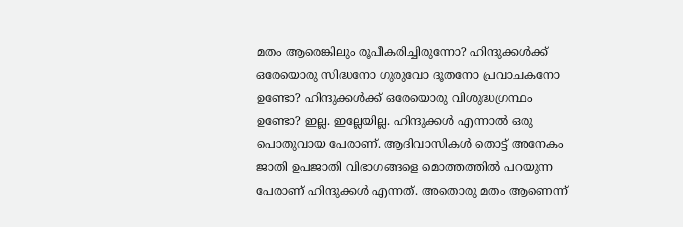മതം ആരെങ്കിലും രൂപീകരിച്ചിരുന്നോ? ഹിന്ദുക്കൾക്ക് ഒരേയൊരു സിദ്ധനോ ഗുരുവോ ദൂതനോ പ്രവാചകനോ ഉണ്ടോ? ഹിന്ദുക്കൾക്ക് ഒരേയൊരു വിശുദ്ധഗ്രന്ഥം ഉണ്ടോ? ഇല്ല. ഇല്ലേയില്ല. ഹിന്ദുക്കൾ എന്നാൽ ഒരു പൊതുവായ പേരാണ്. ആദിവാസികൾ തൊട്ട് അനേകം ജാതി ഉപജാതി വിഭാഗങ്ങളെ മൊത്തത്തിൽ പറയുന്ന പേരാണ് ഹിന്ദുക്കൾ എന്നത്. അതൊരു മതം ആണെന്ന്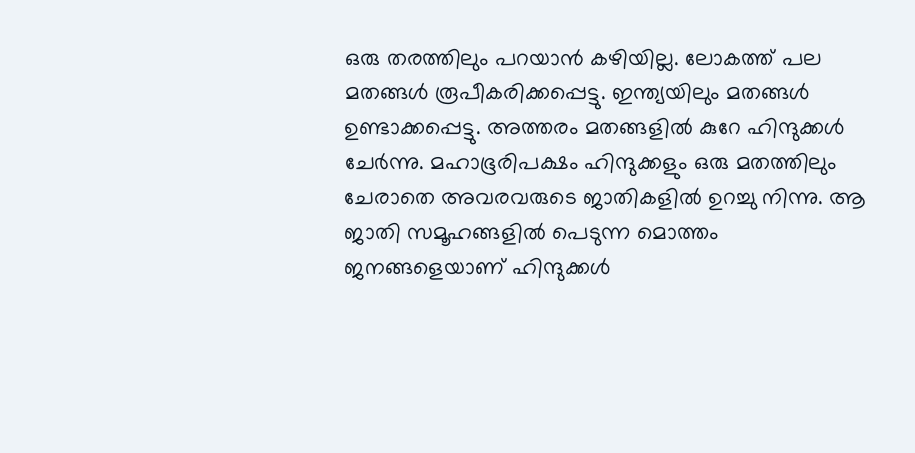ഒരു തരത്തിലും പറയാൻ കഴിയില്ല. ലോകത്ത് പല മതങ്ങൾ രൂപീകരിക്കപ്പെട്ടു. ഇന്ത്യയിലും മതങ്ങൾ ഉണ്ടാക്കപ്പെട്ടു. അത്തരം മതങ്ങളിൽ കുറേ ഹിന്ദുക്കൾ ചേർന്നു. മഹാഭൂരിപക്ഷം ഹിന്ദുക്കളും ഒരു മതത്തിലും ചേരാതെ അവരവരുടെ ജാതികളിൽ ഉറച്ചു നിന്നു. ആ ജാതി സമൂഹങ്ങളിൽ പെടുന്ന മൊത്തം ജനങ്ങളെയാണ് ഹിന്ദുക്കൾ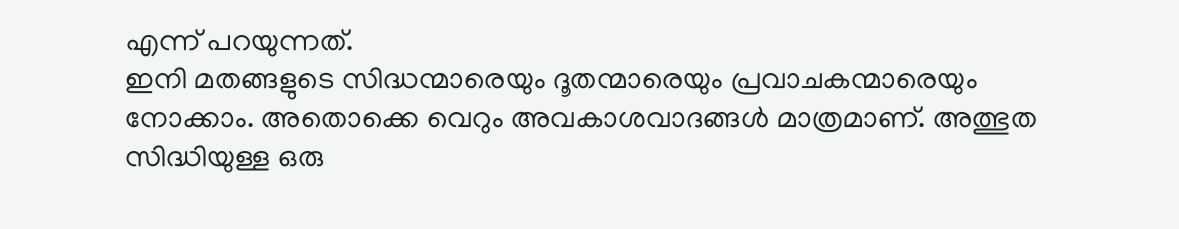എന്ന് പറയുന്നത്.
ഇനി മതങ്ങളുടെ സിദ്ധന്മാരെയും ദൂതന്മാരെയും പ്രവാചകന്മാരെയും നോക്കാം. അതൊക്കെ വെറും അവകാശവാദങ്ങൾ മാത്രമാണ്. അത്ഭുത സിദ്ധിയുള്ള ഒരു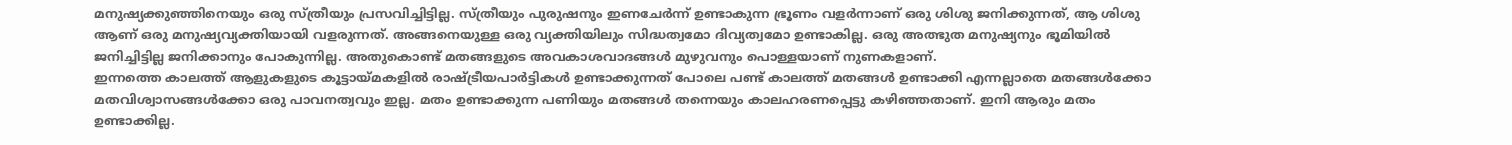മനുഷ്യക്കുഞ്ഞിനെയും ഒരു സ്ത്രീയും പ്രസവിച്ചിട്ടില്ല. സ്ത്രീയും പുരുഷനും ഇണചേർന്ന് ഉണ്ടാകുന്ന ഭ്രൂണം വളർന്നാണ് ഒരു ശിശു ജനിക്കുന്നത്, ആ ശിശു ആണ് ഒരു മനുഷ്യവ്യക്തിയായി വളരുന്നത്. അങ്ങനെയുള്ള ഒരു വ്യക്തിയിലും സിദ്ധത്വമോ ദിവ്യത്വമോ ഉണ്ടാകില്ല. ഒരു അത്ഭുത മനുഷ്യനും ഭൂമിയിൽ ജനിച്ചിട്ടില്ല ജനിക്കാനും പോകുന്നില്ല. അതുകൊണ്ട് മതങ്ങളുടെ അവകാശവാദങ്ങൾ മുഴുവനും പൊള്ളയാണ് നുണകളാണ്.
ഇന്നത്തെ കാലത്ത് ആളുകളുടെ കൂട്ടായ്മകളിൽ രാഷ്ട്രീയപാർട്ടികൾ ഉണ്ടാക്കുന്നത് പോലെ പണ്ട് കാലത്ത് മതങ്ങൾ ഉണ്ടാക്കി എന്നല്ലാതെ മതങ്ങൾക്കോ മതവിശ്വാസങ്ങൾക്കോ ഒരു പാവനത്വവും ഇല്ല. മതം ഉണ്ടാക്കുന്ന പണിയും മതങ്ങൾ തന്നെയും കാലഹരണപ്പെട്ടു കഴിഞ്ഞതാണ്. ഇനി ആരും മതം ഉണ്ടാക്കില്ല.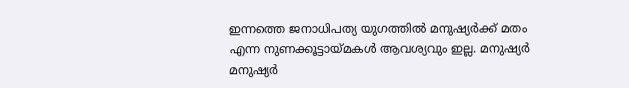ഇന്നത്തെ ജനാധിപത്യ യുഗത്തിൽ മനുഷ്യർക്ക് മതം എന്ന നുണക്കൂട്ടായ്മകൾ ആവശ്യവും ഇല്ല. മനുഷ്യർ മനുഷ്യർ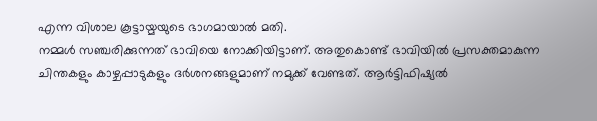എന്ന വിശാല കൂട്ടായ്മയുടെ ഭാഗമായാൽ മതി.
നമ്മൾ സഞ്ചരിക്കുന്നത് ഭാവിയെ നോക്കിയിട്ടാണ്. അതുകൊണ്ട് ഭാവിയിൽ പ്രസക്തമാകുന്ന ചിന്തകളും കാഴ്ചപ്പാടുകളും ദർശനങ്ങളുമാണ് നമുക്ക് വേണ്ടത്. ആർട്ടിഫിഷ്യൽ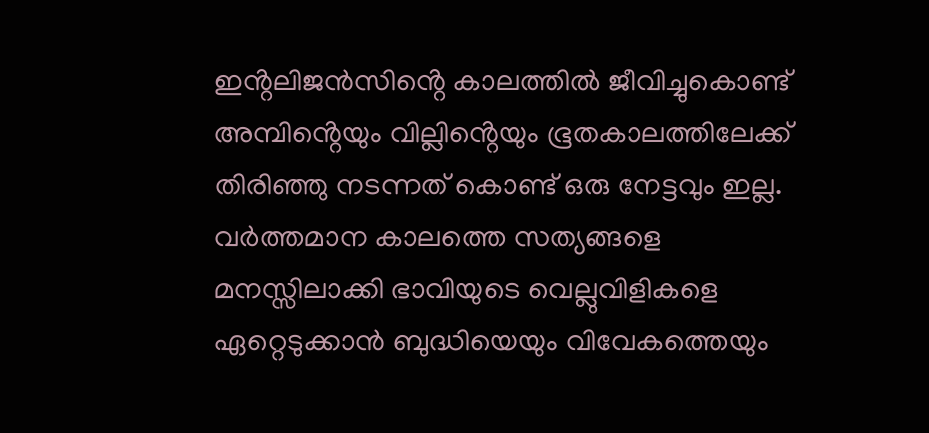ഇൻ്റലിജൻസിൻ്റെ കാലത്തിൽ ജീവിച്ചുകൊണ്ട് അമ്പിൻ്റെയും വില്ലിൻ്റെയും ഭൂതകാലത്തിലേക്ക് തിരിഞ്ഞു നടന്നത് കൊണ്ട് ഒരു നേട്ടവും ഇല്ല. വർത്തമാന കാലത്തെ സത്യങ്ങളെ മനസ്സിലാക്കി ഭാവിയുടെ വെല്ലുവിളികളെ ഏറ്റെടുക്കാൻ ബുദ്ധിയെയും വിവേകത്തെയും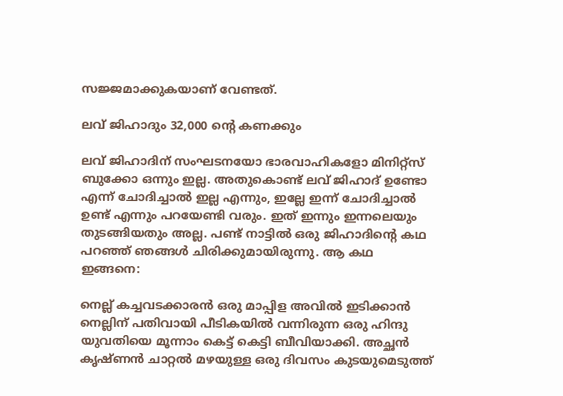സജ്ജമാക്കുകയാണ് വേണ്ടത്.

ലവ് ജിഹാദും 32,000 ൻ്റെ കണക്കും

ലവ് ജിഹാദിന് സംഘടനയോ ഭാരവാഹികളോ മിനിറ്റ്സ് ബുക്കോ ഒന്നും ഇല്ല. അതുകൊണ്ട് ലവ് ജിഹാദ് ഉണ്ടോ എന്ന് ചോദിച്ചാൽ ഇല്ല എന്നും, ഇല്ലേ ഇന്ന് ചോദിച്ചാൽ ഉണ്ട് എന്നും പറയേണ്ടി വരും. ഇത് ഇന്നും ഇന്നലെയും തുടങ്ങിയതും അല്ല. പണ്ട് നാട്ടിൽ ഒരു ജിഹാദിൻ്റെ കഥ പറഞ്ഞ് ഞങ്ങൾ ചിരിക്കുമായിരുന്നു. ആ കഥ ഇങ്ങനെ:

നെല്ല് കച്ചവടക്കാരൻ ഒരു മാപ്പിള അവിൽ ഇടിക്കാൻ നെല്ലിന് പതിവായി പീടികയിൽ വന്നിരുന്ന ഒരു ഹിന്ദു യുവതിയെ മൂന്നാം കെട്ട് കെട്ടി ബീവിയാക്കി. അച്ഛൻ കൃഷ്ണൻ ചാറ്റൽ മഴയുള്ള ഒരു ദിവസം കുടയുമെടുത്ത്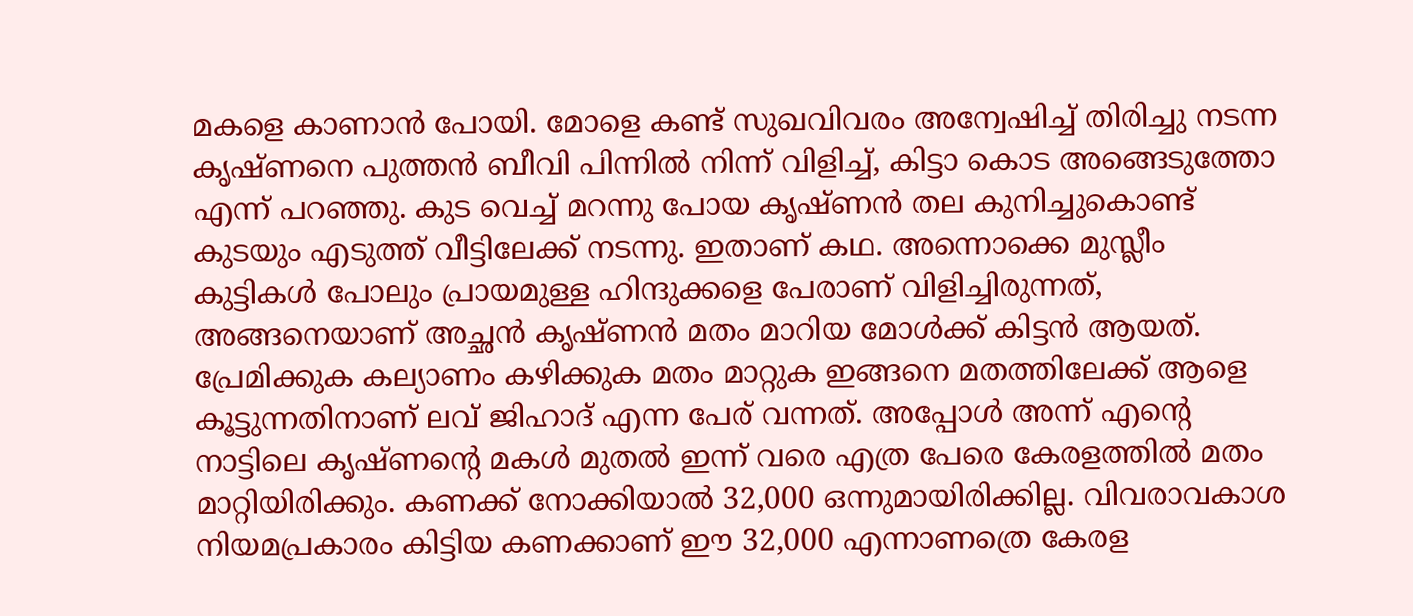മകളെ കാണാൻ പോയി. മോളെ കണ്ട് സുഖവിവരം അന്വേഷിച്ച് തിരിച്ചു നടന്ന കൃഷ്ണനെ പുത്തൻ ബീവി പിന്നിൽ നിന്ന് വിളിച്ച്, കിട്ടാ കൊട അങ്ങെടുത്തോ എന്ന് പറഞ്ഞു. കുട വെച്ച് മറന്നു പോയ കൃഷ്ണൻ തല കുനിച്ചുകൊണ്ട് കുടയും എടുത്ത് വീട്ടിലേക്ക് നടന്നു. ഇതാണ് കഥ. അന്നൊക്കെ മുസ്ലീം കുട്ടികൾ പോലും പ്രായമുള്ള ഹിന്ദുക്കളെ പേരാണ് വിളിച്ചിരുന്നത്, അങ്ങനെയാണ് അച്ഛൻ കൃഷ്ണൻ മതം മാറിയ മോൾക്ക് കിട്ടൻ ആയത്.
പ്രേമിക്കുക കല്യാണം കഴിക്കുക മതം മാറ്റുക ഇങ്ങനെ മതത്തിലേക്ക് ആളെ കൂട്ടുന്നതിനാണ് ലവ് ജിഹാദ് എന്ന പേര് വന്നത്. അപ്പോൾ അന്ന് എൻ്റെ നാട്ടിലെ കൃഷ്ണൻ്റെ മകൾ മുതൽ ഇന്ന് വരെ എത്ര പേരെ കേരളത്തിൽ മതം മാറ്റിയിരിക്കും. കണക്ക് നോക്കിയാൽ 32,000 ഒന്നുമായിരിക്കില്ല. വിവരാവകാശ നിയമപ്രകാരം കിട്ടിയ കണക്കാണ് ഈ 32,000 എന്നാണത്രെ കേരള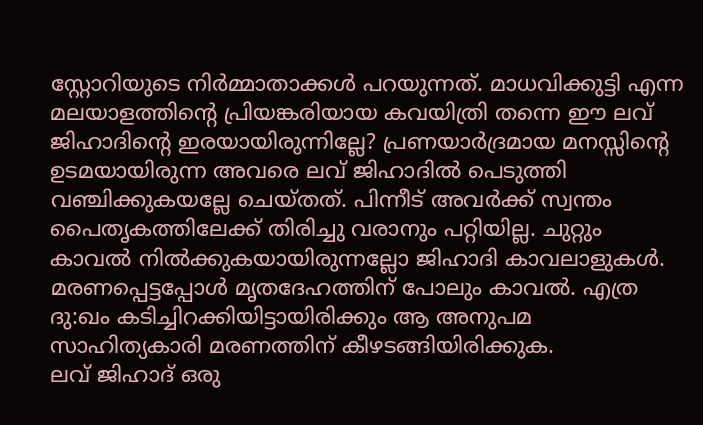സ്റ്റോറിയുടെ നിർമ്മാതാക്കൾ പറയുന്നത്. മാധവിക്കുട്ടി എന്ന മലയാളത്തിൻ്റെ പ്രിയങ്കരിയായ കവയിത്രി തന്നെ ഈ ലവ് ജിഹാദിൻ്റെ ഇരയായിരുന്നില്ലേ? പ്രണയാർദ്രമായ മനസ്സിൻ്റെ ഉടമയായിരുന്ന അവരെ ലവ് ജിഹാദിൽ പെടുത്തി വഞ്ചിക്കുകയല്ലേ ചെയ്തത്. പിന്നീട് അവർക്ക് സ്വന്തം പൈതൃകത്തിലേക്ക് തിരിച്ചു വരാനും പറ്റിയില്ല. ചുറ്റും കാവൽ നിൽക്കുകയായിരുന്നല്ലോ ജിഹാദി കാവലാളുകൾ. മരണപ്പെട്ടപ്പോൾ മൃതദേഹത്തിന് പോലും കാവൽ. എത്ര ദു:ഖം കടിച്ചിറക്കിയിട്ടായിരിക്കും ആ അനുപമ സാഹിത്യകാരി മരണത്തിന് കീഴടങ്ങിയിരിക്കുക.
ലവ് ജിഹാദ് ഒരു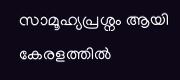സാമൂഹ്യപ്രശ്നം ആയി കേരളത്തിൽ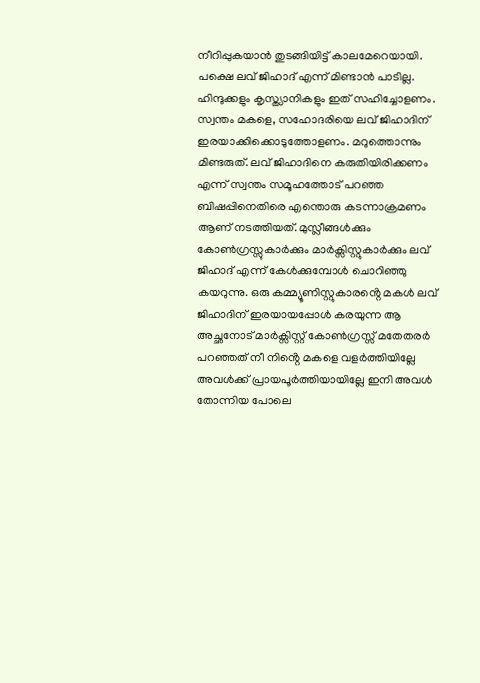നീറിപ്പുകയാൻ തുടങ്ങിയിട്ട് കാലമേറെയായി. പക്ഷെ ലവ് ജിഹാദ് എന്ന് മിണ്ടാൻ പാടില്ല. ഹിന്ദുക്കളും കൃസ്ത്യാനികളും ഇത് സഹിച്ചോളണം. സ്വന്തം മകളെ, സഹോദരിയെ ലവ് ജിഹാദിന് ഇരയാക്കിക്കൊടുത്തോളണം. മറുത്തൊന്നും മിണ്ടരുത്. ലവ് ജിഹാദിനെ കരുതിയിരിക്കണം എന്ന് സ്വന്തം സമൂഹത്തോട് പറഞ്ഞ ബിഷപ്പിനെതിരെ എന്തൊരു കടന്നാക്രമണം ആണ് നടത്തിയത്. മുസ്ലീങ്ങൾക്കും കോൺഗ്രസ്സുകാർക്കും മാർക്സിസ്റ്റുകാർക്കും ലവ് ജിഹാദ് എന്ന് കേൾക്കുമ്പോൾ ചൊറിഞ്ഞു കയറുന്നു. ഒരു കമ്മ്യൂണിസ്റ്റുകാരൻ്റെ മകൾ ലവ് ജിഹാദിന് ഇരയായപ്പോൾ കരയുന്ന ആ അച്ഛനോട് മാർക്സിസ്റ്റ് കോൺഗ്രസ്സ് മതേതരർ പറഞ്ഞത് നീ നിൻ്റെ മകളെ വളർത്തിയില്ലേ അവൾക്ക് പ്രായപൂർത്തിയായില്ലേ ഇനി അവൾ തോന്നിയ പോലെ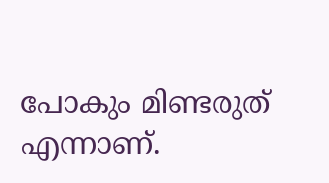പോകും മിണ്ടരുത് എന്നാണ്.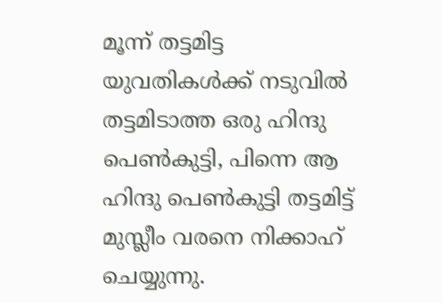മൂന്ന് തട്ടമിട്ട യുവതികൾക്ക് നടുവിൽ തട്ടമിടാത്ത ഒരു ഹിന്ദു പെൺകുട്ടി, പിന്നെ ആ ഹിന്ദു പെൺകുട്ടി തട്ടമിട്ട് മുസ്ലീം വരനെ നിക്കാഹ് ചെയ്യുന്നു.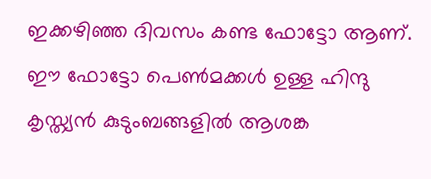ഇക്കഴിഞ്ഞ ദിവസം കണ്ട ഫോട്ടോ ആണ്. ഈ ഫോട്ടോ പെൺമക്കൾ ഉള്ള ഹിന്ദു കൃസ്ത്യൻ കുടുംബങ്ങളിൽ ആശങ്ക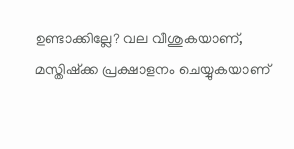ഉണ്ടാക്കില്ലേ? വല വീശുകയാണ്, മസ്തിഷ്ക്ക പ്രക്ഷാളനം ചെയ്യുകയാണ്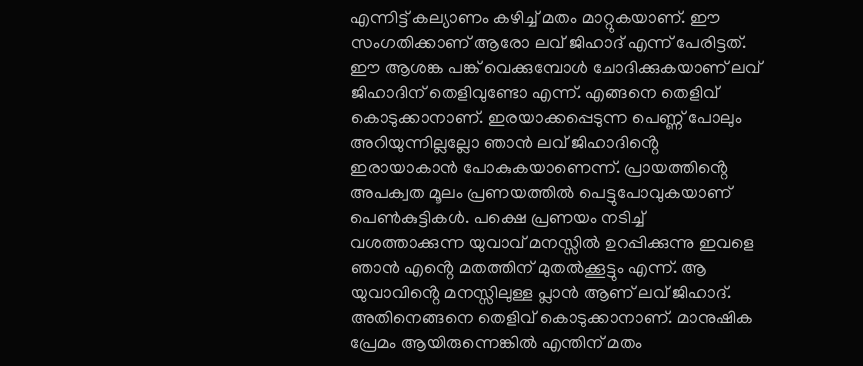എന്നിട്ട് കല്യാണം കഴിച്ച് മതം മാറ്റുകയാണ്. ഈ സംഗതിക്കാണ് ആരോ ലവ് ജിഹാദ് എന്ന് പേരിട്ടത്. ഈ ആശങ്ക പങ്ക് വെക്കുമ്പോൾ ചോദിക്കുകയാണ് ലവ് ജിഹാദിന് തെളിവുണ്ടോ എന്ന്. എങ്ങനെ തെളിവ് കൊടുക്കാനാണ്. ഇരയാക്കപ്പെടുന്ന പെണ്ണ് പോലും അറിയുന്നില്ലല്ലോ ഞാൻ ലവ് ജിഹാദിൻ്റെ ഇരായാകാൻ പോകുകയാണെന്ന്. പ്രായത്തിൻ്റെ അപക്വത മൂലം പ്രണയത്തിൽ പെട്ടുപോവുകയാണ് പെൺകുട്ടികൾ. പക്ഷെ പ്രണയം നടിച്ച് വശത്താക്കുന്ന യുവാവ് മനസ്സിൽ ഉറപ്പിക്കുന്നു ഇവളെ ഞാൻ എൻ്റെ മതത്തിന് മുതൽക്കൂട്ടും എന്ന്. ആ യുവാവിൻ്റെ മനസ്സിലുള്ള പ്ലാൻ ആണ് ലവ് ജിഹാദ്. അതിനെങ്ങനെ തെളിവ് കൊടുക്കാനാണ്. മാനുഷിക പ്രേമം ആയിരുന്നെങ്കിൽ എന്തിന് മതം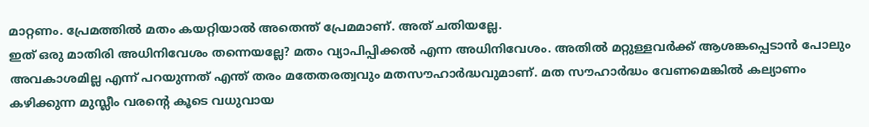മാറ്റണം. പ്രേമത്തിൽ മതം കയറ്റിയാൽ അതെന്ത് പ്രേമമാണ്. അത് ചതിയല്ലേ.
ഇത് ഒരു മാതിരി അധിനിവേശം തന്നെയല്ലേ? മതം വ്യാപിപ്പിക്കൽ എന്ന അധിനിവേശം. അതിൽ മറ്റുള്ളവർക്ക് ആശങ്കപ്പെടാൻ പോലും അവകാശമില്ല എന്ന് പറയുന്നത് എന്ത് തരം മതേതരത്വവും മതസൗഹാർദ്ധവുമാണ്. മത സൗഹാർദ്ധം വേണമെങ്കിൽ കല്യാണം കഴിക്കുന്ന മുസ്ലീം വരൻ്റെ കൂടെ വധുവായ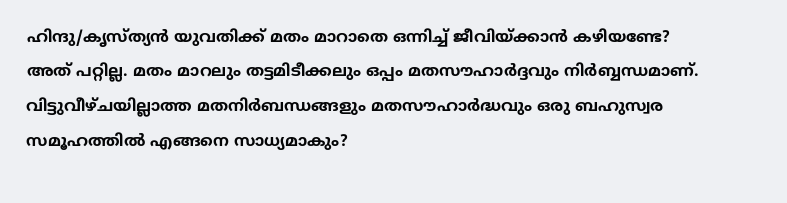ഹിന്ദു/കൃസ്ത്യൻ യുവതിക്ക് മതം മാറാതെ ഒന്നിച്ച് ജീവിയ്ക്കാൻ കഴിയണ്ടേ? അത് പറ്റില്ല. മതം മാറലും തട്ടമിടീക്കലും ഒപ്പം മതസൗഹാർദ്ദവും നിർബ്ബന്ധമാണ്. വിട്ടുവീഴ്ചയില്ലാത്ത മതനിർബന്ധങ്ങളും മതസൗഹാർദ്ധവും ഒരു ബഹുസ്വര സമൂഹത്തിൽ എങ്ങനെ സാധ്യമാകും?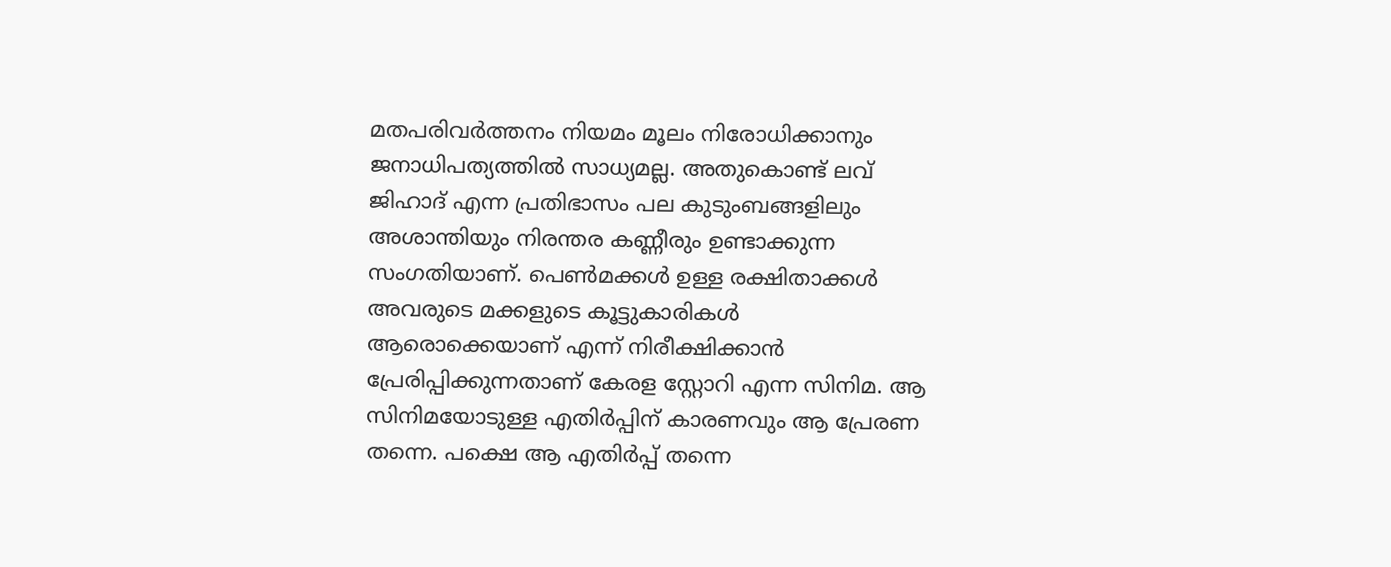മതപരിവർത്തനം നിയമം മൂലം നിരോധിക്കാനും ജനാധിപത്യത്തിൽ സാധ്യമല്ല. അതുകൊണ്ട് ലവ് ജിഹാദ് എന്ന പ്രതിഭാസം പല കുടുംബങ്ങളിലും അശാന്തിയും നിരന്തര കണ്ണീരും ഉണ്ടാക്കുന്ന സംഗതിയാണ്. പെൺമക്കൾ ഉള്ള രക്ഷിതാക്കൾ അവരുടെ മക്കളുടെ കൂട്ടുകാരികൾ ആരൊക്കെയാണ് എന്ന് നിരീക്ഷിക്കാൻ പ്രേരിപ്പിക്കുന്നതാണ് കേരള സ്റ്റോറി എന്ന സിനിമ. ആ സിനിമയോടുള്ള എതിർപ്പിന് കാരണവും ആ പ്രേരണ തന്നെ. പക്ഷെ ആ എതിർപ്പ് തന്നെ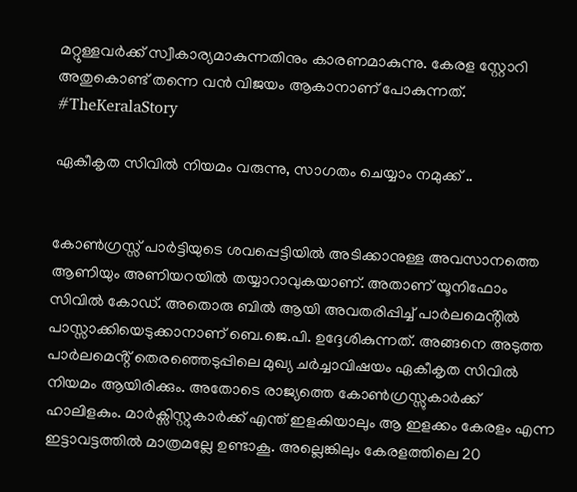മറ്റുള്ളവർക്ക് സ്വീകാര്യമാകുന്നതിനും കാരണമാകുന്നു. കേരള സ്റ്റോറി അതുകൊണ്ട് തന്നെ വൻ വിജയം ആകാനാണ് പോകുന്നത്. #TheKeralaStory

ഏകീകൃത സിവിൽ നിയമം വരുന്നു, സാഗതം ചെയ്യാം നമുക്ക് ..


കോൺഗ്രസ്സ് പാർട്ടിയുടെ ശവപ്പെട്ടിയിൽ അടിക്കാനുള്ള അവസാനത്തെ ആണിയും അണിയറയിൽ തയ്യാറാവുകയാണ്. അതാണ് യൂനിഫോം സിവിൽ കോഡ്. അതൊരു ബിൽ ആയി അവതരിപ്പിച്ച് പാർലമെൻ്റിൽ പാസ്സാക്കിയെടുക്കാനാണ് ബെ.ജെ.പി. ഉദ്ദേശികുന്നത്. അങ്ങനെ അടുത്ത പാർലമെൻ്റ് തെരഞ്ഞെടുപ്പിലെ മുഖ്യ ചർച്ചാവിഷയം ഏകീകൃത സിവിൽ നിയമം ആയിരിക്കും. അതോടെ രാജ്യത്തെ കോൺഗ്രസ്സുകാർക്ക് ഹാലിളകും. മാർക്സിസ്റ്റുകാർക്ക് എന്ത് ഇളകിയാലും ആ ഇളക്കം കേരളം എന്ന ഇട്ടാവട്ടത്തിൽ മാത്രമല്ലേ ഉണ്ടാകൂ. അല്ലെങ്കിലും കേരളത്തിലെ 20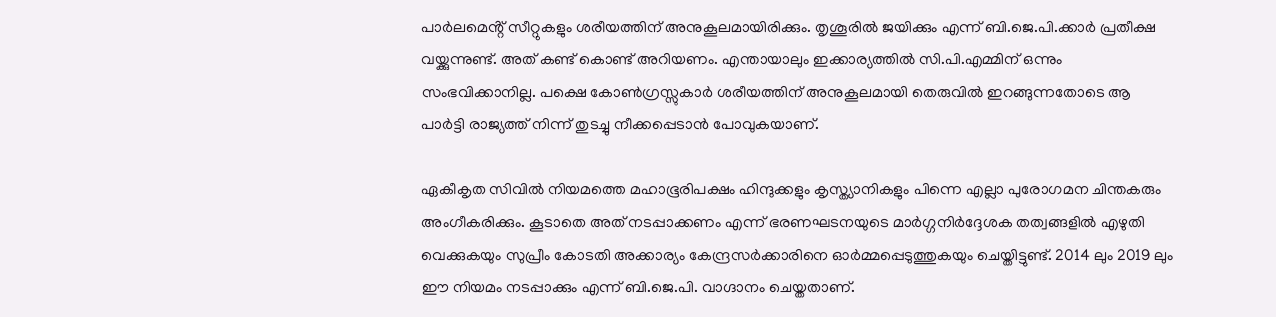പാർലമെൻ്റ് സീറ്റുകളും ശരീയത്തിന് അനുകൂലമായിരിക്കും. തൃശൂരിൽ ജയിക്കും എന്ന് ബി.ജെ.പി.ക്കാർ പ്രതീക്ഷ വയ്ക്കുന്നുണ്ട്. അത് കണ്ട് കൊണ്ട് അറിയണം. എന്തായാലും ഇക്കാര്യത്തിൽ സി.പി.എമ്മിന് ഒന്നും സംഭവിക്കാനില്ല. പക്ഷെ കോൺഗ്രസ്സുകാർ ശരീയത്തിന് അനുകൂലമായി തെരുവിൽ ഇറങ്ങുന്നതോടെ ആ പാർട്ടി രാജ്യത്ത് നിന്ന് തുടച്ചു നീക്കപ്പെടാൻ പോവുകയാണ്.

ഏകീകൃത സിവിൽ നിയമത്തെ മഹാഭൂരിപക്ഷം ഹിന്ദുക്കളും കൃസ്ത്യാനികളും പിന്നെ എല്ലാ പുരോഗമന ചിന്തകരും അംഗീകരിക്കും. കൂടാതെ അത് നടപ്പാക്കണം എന്ന് ഭരണഘടനയുടെ മാർഗ്ഗനിർദ്ദേശക തത്വങ്ങളിൽ എഴുതി വെക്കുകയും സുപ്രീം കോടതി അക്കാര്യം കേന്ദ്രസർക്കാരിനെ ഓർമ്മപ്പെടുത്തുകയും ചെയ്തിട്ടുണ്ട്. 2014 ലും 2019 ലും ഈ നിയമം നടപ്പാക്കും എന്ന് ബി.ജെ.പി. വാഗ്ദാനം ചെയ്തതാണ്.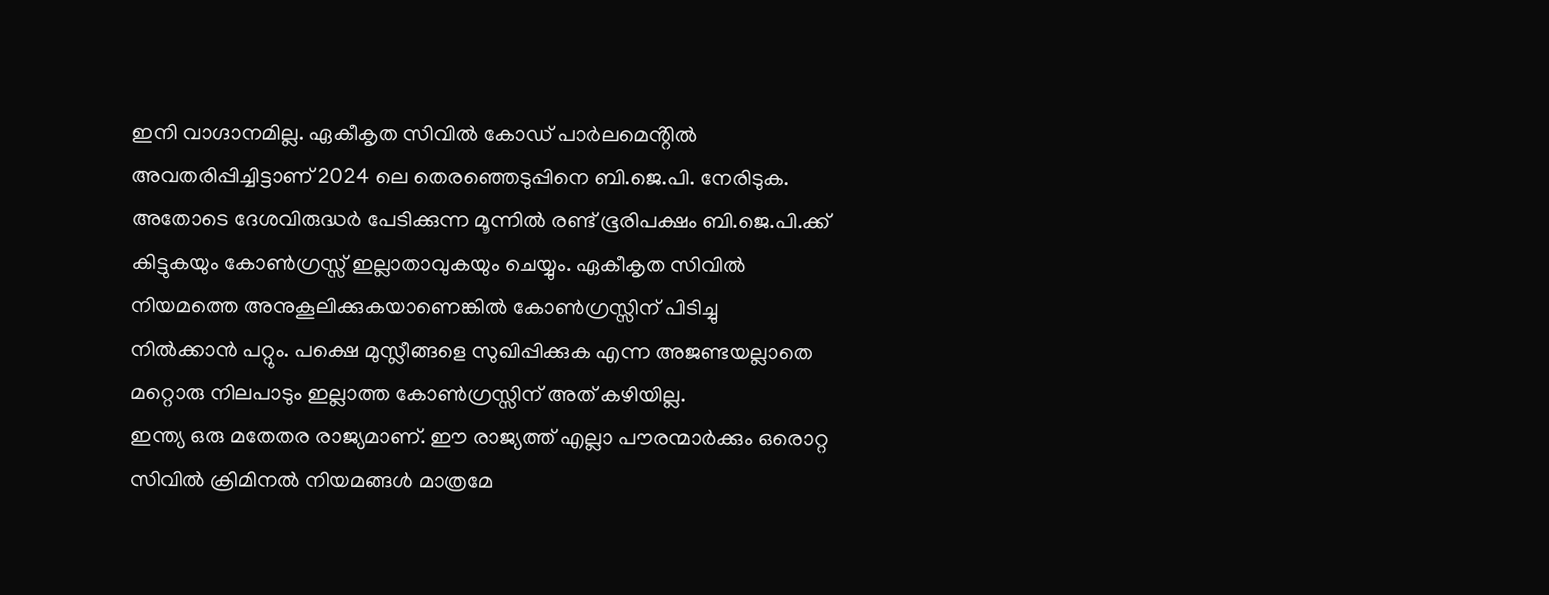ഇനി വാഗ്ദാനമില്ല. ഏകീകൃത സിവിൽ കോഡ് പാർലമെൻ്റിൽ അവതരിപ്പിച്ചിട്ടാണ് 2024 ലെ തെരഞ്ഞെടുപ്പിനെ ബി.ജെ.പി. നേരിടുക. അതോടെ ദേശവിരുദ്ധർ പേടിക്കുന്ന മൂന്നിൽ രണ്ട് ഭൂരിപക്ഷം ബി.ജെ.പി.ക്ക് കിട്ടുകയും കോൺഗ്രസ്സ് ഇല്ലാതാവുകയും ചെയ്യും. ഏകീകൃത സിവിൽ നിയമത്തെ അനുകൂലിക്കുകയാണെങ്കിൽ കോൺഗ്രസ്സിന് പിടിച്ചു നിൽക്കാൻ പറ്റും. പക്ഷെ മുസ്ലീങ്ങളെ സുഖിപ്പിക്കുക എന്ന അജണ്ടയല്ലാതെ മറ്റൊരു നിലപാടും ഇല്ലാത്ത കോൺഗ്രസ്സിന് അത് കഴിയില്ല.
ഇന്ത്യ ഒരു മതേതര രാജ്യമാണ്. ഈ രാജ്യത്ത് എല്ലാ പൗരന്മാർക്കും ഒരൊറ്റ സിവിൽ ക്രിമിനൽ നിയമങ്ങൾ മാത്രമേ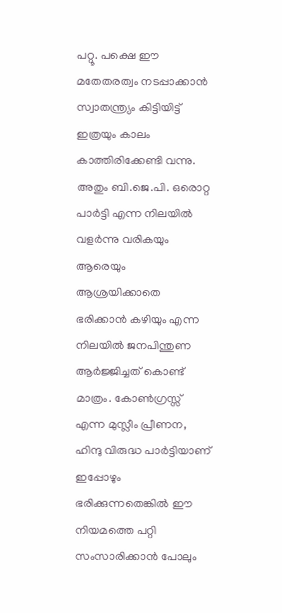പറ്റൂ. പക്ഷെ ഈ മതേതരത്വം നടപ്പാക്കാൻ സ്വാതന്ത്ര്യം കിട്ടിയിട്ട് ഇത്രയും കാലം കാത്തിരിക്കേണ്ടി വന്നു. അതും ബി.ജെ.പി. ഒരൊറ്റ പാർട്ടി എന്ന നിലയിൽ വളർന്നു വരികയും ആരെയും ആശ്രയിക്കാതെ ഭരിക്കാൻ കഴിയും എന്ന നിലയിൽ ജനപിന്തുണ ആർജ്ജിച്ചത് കൊണ്ട് മാത്രം. കോൺഗ്രസ്സ് എന്ന മുസ്ലീം പ്രീണന, ഹിന്ദു വിരുദ്ധ പാർട്ടിയാണ് ഇപ്പോഴും ഭരിക്കുന്നതെങ്കിൽ ഈ നിയമത്തെ പറ്റി സംസാരിക്കാൻ പോലും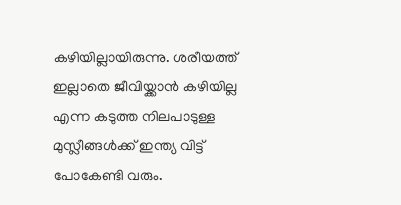കഴിയില്ലായിരുന്നു. ശരീയത്ത് ഇല്ലാതെ ജീവിയ്ക്കാൻ കഴിയില്ല എന്ന കടുത്ത നിലപാടുള്ള മുസ്ലീങ്ങൾക്ക് ഇന്ത്യ വിട്ട് പോകേണ്ടി വരും.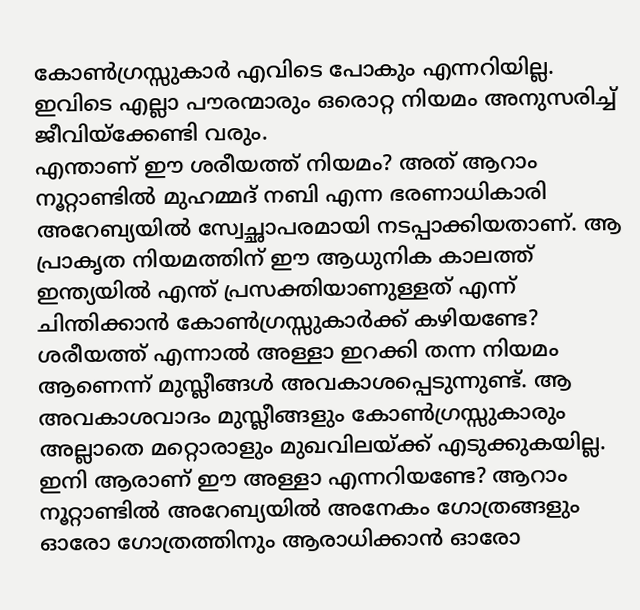കോൺഗ്രസ്സുകാർ എവിടെ പോകും എന്നറിയില്ല. ഇവിടെ എല്ലാ പൗരന്മാരും ഒരൊറ്റ നിയമം അനുസരിച്ച് ജീവിയ്‌ക്കേണ്ടി വരും.
എന്താണ് ഈ ശരീയത്ത് നിയമം? അത് ആറാം നൂറ്റാണ്ടിൽ മുഹമ്മദ് നബി എന്ന ഭരണാധികാരി അറേബ്യയിൽ സ്വേച്ഛാപരമായി നടപ്പാക്കിയതാണ്. ആ പ്രാകൃത നിയമത്തിന് ഈ ആധുനിക കാലത്ത് ഇന്ത്യയിൽ എന്ത് പ്രസക്തിയാണുള്ളത് എന്ന് ചിന്തിക്കാൻ കോൺഗ്രസ്സുകാർക്ക് കഴിയണ്ടേ? ശരീയത്ത് എന്നാൽ അള്ളാ ഇറക്കി തന്ന നിയമം ആണെന്ന് മുസ്ലീങ്ങൾ അവകാശപ്പെടുന്നുണ്ട്. ആ അവകാശവാദം മുസ്ലീങ്ങളും കോൺഗ്രസ്സുകാരും അല്ലാതെ മറ്റൊരാളും മുഖവിലയ്ക്ക് എടുക്കുകയില്ല. ഇനി ആരാണ് ഈ അള്ളാ എന്നറിയണ്ടേ? ആറാം നൂറ്റാണ്ടിൽ അറേബ്യയിൽ അനേകം ഗോത്രങ്ങളും ഓരോ ഗോത്രത്തിനും ആരാധിക്കാൻ ഓരോ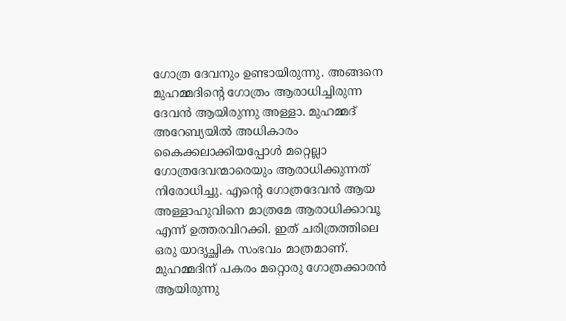ഗോത്ര ദേവനും ഉണ്ടായിരുന്നു. അങ്ങനെ മുഹമ്മദിൻ്റെ ഗോത്രം ആരാധിച്ചിരുന്ന ദേവൻ ആയിരുന്നു അള്ളാ. മുഹമ്മദ് അറേബ്യയിൽ അധികാരം കൈക്കലാക്കിയപ്പോൾ മറ്റെല്ലാ ഗോത്രദേവന്മാരെയും ആരാധിക്കുന്നത് നിരോധിച്ചു. എൻ്റെ ഗോത്രദേവൻ ആയ അള്ളാഹുവിനെ മാത്രമേ ആരാധിക്കാവൂ എന്ന് ഉത്തരവിറക്കി. ഇത് ചരിത്രത്തിലെ ഒരു യാദൃച്ഛിക സംഭവം മാത്രമാണ്. മുഹമ്മദിന് പകരം മറ്റൊരു ഗോത്രക്കാരൻ ആയിരുന്നു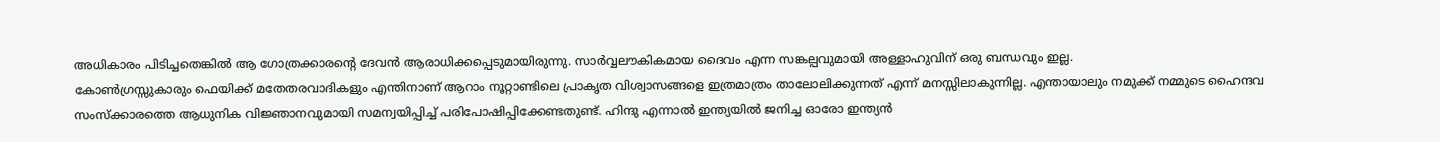അധികാരം പിടിച്ചതെങ്കിൽ ആ ഗോത്രക്കാരൻ്റെ ദേവൻ ആരാധിക്കപ്പെടുമായിരുന്നു. സാർവ്വലൗകികമായ ദൈവം എന്ന സങ്കല്പവുമായി അള്ളാഹുവിന് ഒരു ബന്ധവും ഇല്ല.
കോൺഗ്രസ്സുകാരും ഫെയിക്ക് മതേതരവാദികളും എന്തിനാണ് ആറാം നൂറ്റാണ്ടിലെ പ്രാകൃത വിശ്വാസങ്ങളെ ഇത്രമാത്രം താലോലിക്കുന്നത് എന്ന് മനസ്സിലാകുന്നില്ല. എന്തായാലും നമുക്ക് നമ്മുടെ ഹൈന്ദവ സംസ്ക്കാരത്തെ ആധുനിക വിജ്ഞാനവുമായി സമന്വയിപ്പിച്ച് പരിപോഷിപ്പിക്കേണ്ടതുണ്ട്. ഹിന്ദു എന്നാൽ ഇന്ത്യയിൽ ജനിച്ച ഓരോ ഇന്ത്യൻ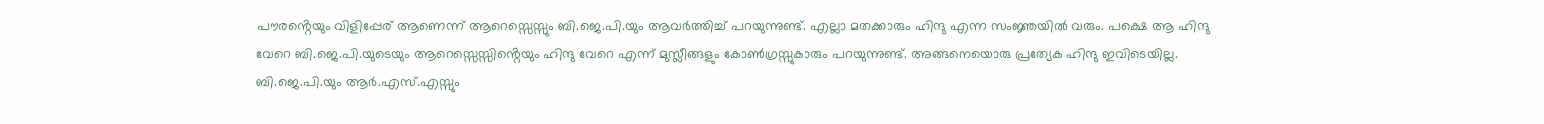പൗരൻ്റെയും വിളിപ്പേര് ആണെന്ന് ആറെസ്സെസ്സും ബി.ജെ.പി.യും ആവർത്തിച്ച് പറയുന്നുണ്ട്. എല്ലാ മതക്കാരും ഹിന്ദു എന്ന സംജ്ഞയിൽ വരും. പക്ഷെ ആ ഹിന്ദു വേറെ ബി.ജെ.പി.യുടെയും ആറെസ്സെസ്സിൻ്റെയും ഹിന്ദു വേറെ എന്ന് മുസ്ലീങ്ങളും കോൺഗ്രസ്സുകാരും പറയുന്നുണ്ട്. അങ്ങനെയൊരു പ്രത്യേക ഹിന്ദു ഇവിടെയില്ല. ബി.ജെ.പി.യും ആർ.എസ്.എസ്സും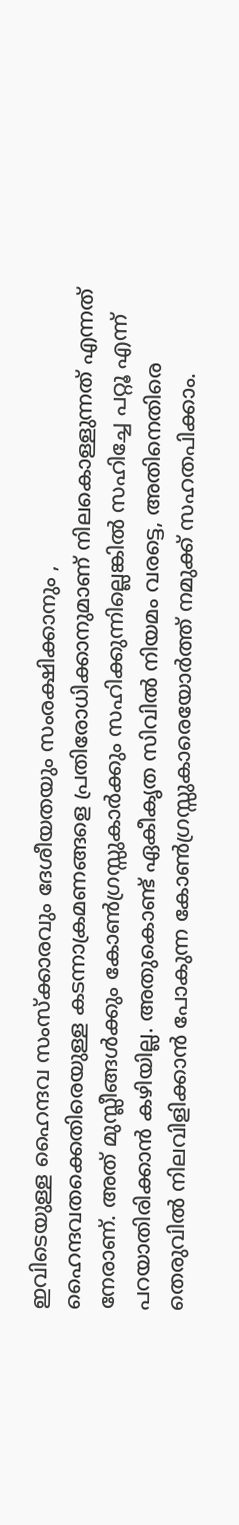ഇവിടെയുള്ള ഹൈന്ദവ സംസ്ക്കാരവും ദേശീയതയും സംരക്ഷിക്കാനും , ഹൈന്ദവതക്കെതിരെയുള്ള കടന്നാക്രമണങ്ങളെ പ്രതിരോധിക്കാനുമാണ് നിലകൊള്ളുന്നത് എന്നത് നേരാണ്. അത് മുസ്ലീങ്ങൾക്കും കോൺഗ്രസ്സുകാർക്കും സഹിക്കുന്നില്ലെങ്കിൽ സഹിച്ചേ പറ്റൂ എന്ന് പറയാതിരിക്കാൻ കഴിയില്ല. അതുകൊണ്ട് ഏകീകൃത സിവിൽ നിയമം വരട്ടെ, അതിനെതിരെ തെരുവിൽ നിലവിളിക്കാൻ പോകുന്ന കോൺഗ്രസ്സുകാരെയോർത്ത് നമുക്ക് സഹതപിക്കാം.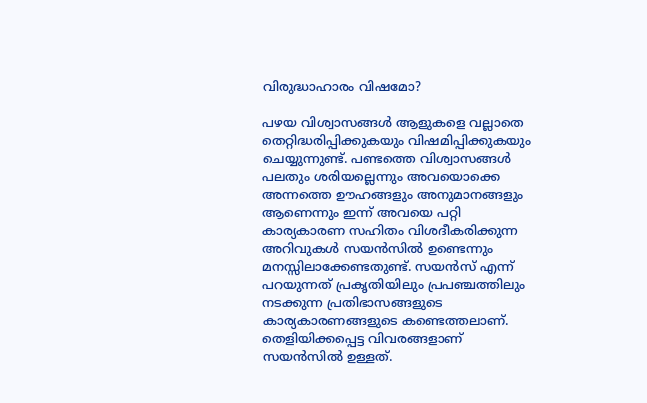വിരുദ്ധാഹാരം വിഷമോ?

പഴയ വിശ്വാസങ്ങൾ ആളുകളെ വല്ലാതെ തെറ്റിദ്ധരിപ്പിക്കുകയും വിഷമിപ്പിക്കുകയും ചെയ്യുന്നുണ്ട്. പണ്ടത്തെ വിശ്വാസങ്ങൾ പലതും ശരിയല്ലെന്നും അവയൊക്കെ അന്നത്തെ ഊഹങ്ങളും അനുമാനങ്ങളും ആണെന്നും ഇന്ന് അവയെ പറ്റി കാര്യകാരണ സഹിതം വിശദീകരിക്കുന്ന അറിവുകൾ സയൻസിൽ ഉണ്ടെന്നും മനസ്സിലാക്കേണ്ടതുണ്ട്. സയൻസ് എന്ന് പറയുന്നത് പ്രകൃതിയിലും പ്രപഞ്ചത്തിലും നടക്കുന്ന പ്രതിഭാസങ്ങളുടെ കാര്യകാരണങ്ങളുടെ കണ്ടെത്തലാണ്. തെളിയിക്കപ്പെട്ട വിവരങ്ങളാണ് സയൻസിൽ ഉള്ളത്.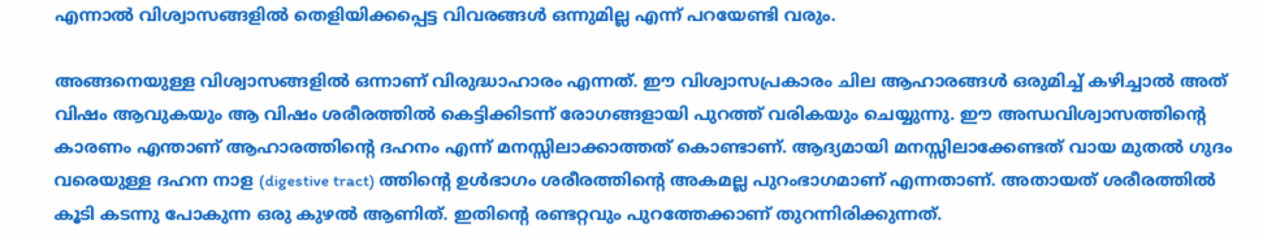എന്നാൽ വിശ്വാസങ്ങളിൽ തെളിയിക്കപ്പെട്ട വിവരങ്ങൾ ഒന്നുമില്ല എന്ന് പറയേണ്ടി വരും.

അങ്ങനെയുള്ള വിശ്വാസങ്ങളിൽ ഒന്നാണ് വിരുദ്ധാഹാരം എന്നത്. ഈ വിശ്വാസപ്രകാരം ചില ആഹാരങ്ങൾ ഒരുമിച്ച് കഴിച്ചാൽ അത് വിഷം ആവുകയും ആ വിഷം ശരീരത്തിൽ കെട്ടിക്കിടന്ന് രോഗങ്ങളായി പുറത്ത് വരികയും ചെയ്യുന്നു. ഈ അന്ധവിശ്വാസത്തിൻ്റെ കാരണം എന്താണ് ആഹാരത്തിൻ്റെ ദഹനം എന്ന് മനസ്സിലാക്കാത്തത് കൊണ്ടാണ്. ആദ്യമായി മനസ്സിലാക്കേണ്ടത് വായ മുതൽ ഗുദം വരെയുള്ള ദഹന നാള (digestive tract) ത്തിൻ്റെ ഉൾഭാഗം ശരീരത്തിൻ്റെ അകമല്ല പുറംഭാഗമാണ് എന്നതാണ്. അതായത് ശരീരത്തിൽ കൂടി കടന്നു പോകുന്ന ഒരു കുഴൽ ആണിത്. ഇതിൻ്റെ രണ്ടറ്റവും പുറത്തേക്കാണ് തുറന്നിരിക്കുന്നത്.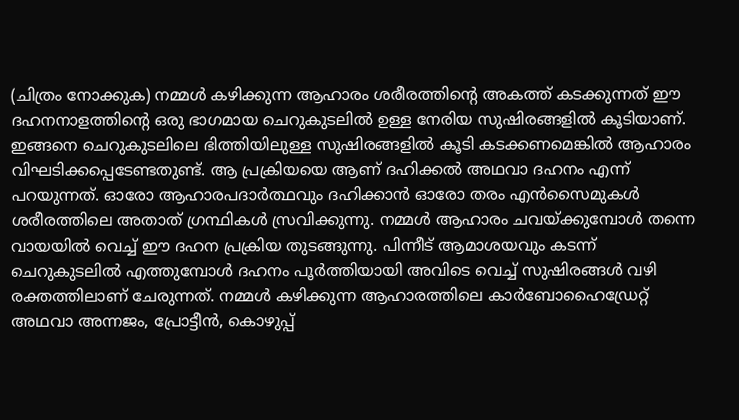(ചിത്രം നോക്കുക) നമ്മൾ കഴിക്കുന്ന ആഹാരം ശരീരത്തിൻ്റെ അകത്ത് കടക്കുന്നത് ഈ ദഹനനാളത്തിൻ്റെ ഒരു ഭാഗമായ ചെറുകുടലിൽ ഉള്ള നേരിയ സുഷിരങ്ങളിൽ കൂടിയാണ്.
ഇങ്ങനെ ചെറുകുടലിലെ ഭിത്തിയിലുള്ള സുഷിരങ്ങളിൽ കൂടി കടക്കണമെങ്കിൽ ആഹാരം വിഘടിക്കപ്പെടേണ്ടതുണ്ട്. ആ പ്രക്രിയയെ ആണ് ദഹിക്കൽ അഥവാ ദഹനം എന്ന് പറയുന്നത്. ഓരോ ആഹാരപദാർത്ഥവും ദഹിക്കാൻ ഓരോ തരം എൻസൈമുകൾ ശരീരത്തിലെ അതാത് ഗ്രന്ഥികൾ സ്രവിക്കുന്നു. നമ്മൾ ആഹാരം ചവയ്ക്കുമ്പോൾ തന്നെ വായയിൽ വെച്ച് ഈ ദഹന പ്രക്രിയ തുടങ്ങുന്നു. പിന്നീട് ആമാശയവും കടന്ന് ചെറുകുടലിൽ എത്തുമ്പോൾ ദഹനം പൂർത്തിയായി അവിടെ വെച്ച് സുഷിരങ്ങൾ വഴി രക്തത്തിലാണ് ചേരുന്നത്. നമ്മൾ കഴിക്കുന്ന ആഹാരത്തിലെ കാർബോഹൈഡ്രേറ്റ് അഥവാ അന്നജം, പ്രോട്ടീൻ, കൊഴുപ്പ്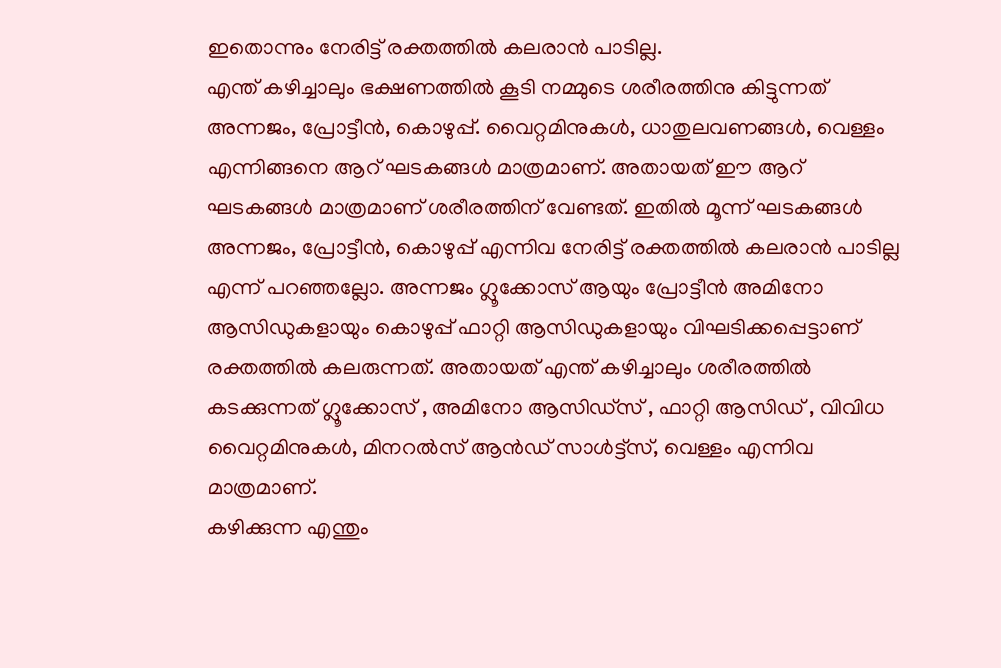ഇതൊന്നും നേരിട്ട് രക്തത്തിൽ കലരാൻ പാടില്ല.
എന്ത് കഴിച്ചാലും ഭക്ഷണത്തിൽ കൂടി നമ്മുടെ ശരീരത്തിനു കിട്ടുന്നത് അന്നജം, പ്രോട്ടീൻ, കൊഴുപ്പ്. വൈറ്റമിനുകൾ, ധാതുലവണങ്ങൾ, വെള്ളം എന്നിങ്ങനെ ആറ് ഘടകങ്ങൾ മാത്രമാണ്. അതായത് ഈ ആറ് ഘടകങ്ങൾ മാത്രമാണ് ശരീരത്തിന് വേണ്ടത്. ഇതിൽ മൂന്ന് ഘടകങ്ങൾ അന്നജം, പ്രോട്ടീൻ, കൊഴുപ്പ് എന്നിവ നേരിട്ട് രക്തത്തിൽ കലരാൻ പാടില്ല എന്ന് പറഞ്ഞല്ലോ. അന്നജം ഗ്ലൂക്കോസ് ആയും പ്രോട്ടീൻ അമിനോ ആസിഡുകളായും കൊഴുപ്പ് ഫാറ്റി ആസിഡുകളായും വിഘടിക്കപ്പെട്ടാണ് രക്തത്തിൽ കലരുന്നത്. അതായത് എന്ത് കഴിച്ചാലും ശരീരത്തിൽ കടക്കുന്നത് ഗ്ലൂക്കോസ് , അമിനോ ആസിഡ്സ് , ഫാറ്റി ആസിഡ് , വിവിധ വൈറ്റമിനുകൾ, മിനറൽസ് ആൻഡ് സാൾട്ട്സ്, വെള്ളം എന്നിവ മാത്രമാണ്.
കഴിക്കുന്ന എന്തും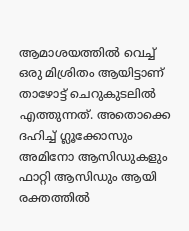ആമാശയത്തിൽ വെച്ച് ഒരു മിശ്രിതം ആയിട്ടാണ് താഴോട്ട് ചെറുകുടലിൽ എത്തുന്നത്. അതൊക്കെ ദഹിച്ച് ഗ്ലൂക്കോസും അമിനോ ആസിഡുകളും ഫാറ്റി ആസിഡും ആയി രക്തത്തിൽ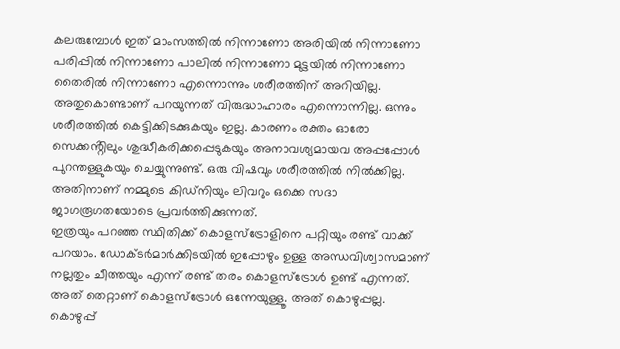കലരുമ്പോൾ ഇത് മാംസത്തിൽ നിന്നാണോ അരിയിൽ നിന്നാണോ പരിപ്പിൽ നിന്നാണോ പാലിൽ നിന്നാണോ മുട്ടയിൽ നിന്നാണോ തൈരിൽ നിന്നാണോ എന്നൊന്നും ശരീരത്തിന് അറിയില്ല. അതുകൊണ്ടാണ് പറയുന്നത് വിരുദ്ധാഹാരം എന്നൊന്നില്ല. ഒന്നും ശരീരത്തിൽ കെട്ടിക്കിടക്കുകയും ഇല്ല. കാരണം രക്തം ഓരോ സെക്കൻ്റിലും ശുദ്ധീകരിക്കപ്പെടുകയും അനാവശ്യമായവ അപ്പപ്പോൾ പുറന്തള്ളുകയും ചെയ്യുന്നുണ്ട്. ഒരു വിഷവും ശരീരത്തിൽ നിൽക്കില്ല. അതിനാണ് നമ്മുടെ കിഡ്നിയും ലിവറും ഒക്കെ സദാ ജാഗരൂഗതയോടെ പ്രവർത്തിക്കുന്നത്.
ഇത്രയും പറഞ്ഞ സ്ഥിതിക്ക് കൊളസ്ട്രോളിനെ പറ്റിയും രണ്ട് വാക്ക് പറയാം. ഡോക്ടർമാർക്കിടയിൽ ഇപ്പോഴും ഉള്ള അന്ധവിശ്വാസമാണ് നല്ലതും ചീത്തയും എന്ന് രണ്ട് തരം കൊളസ്ട്രോൾ ഉണ്ട് എന്നത്. അത് തെറ്റാണ് കൊളസ്ട്രോൾ ഒന്നേയുള്ളൂ. അത് കൊഴുപ്പല്ല. കൊഴുപ്പ്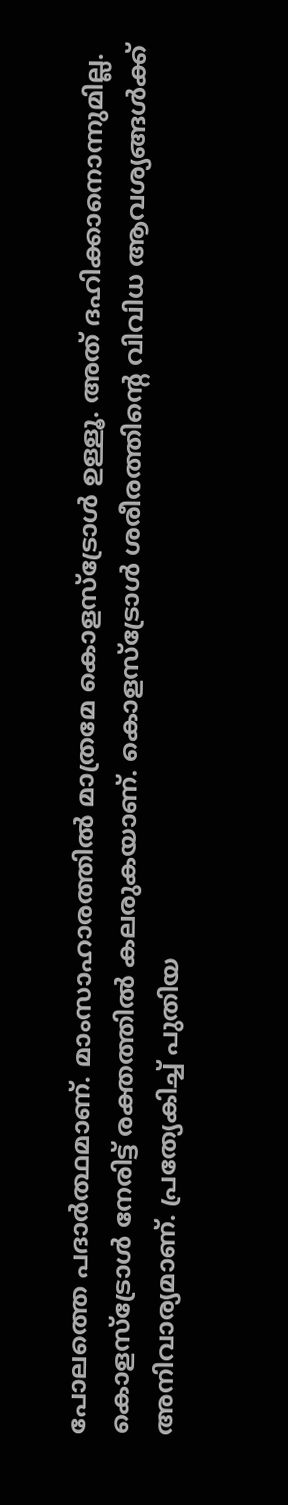പോലത്തെ പദാർത്ഥമാണ്. മാംസാഹാരത്തിൽ മാത്രമേ കൊളസ്ട്രോൾ ഉള്ളൂ. അത് ദഹിക്കാനൊന്നുമില്ല. കൊളസ്ട്രോൾ നേരിട്ട് രക്തത്തിൽ കലരുകയാണ്. കൊളസ്ട്രോൾ ശരീരത്തിൻ്റെ വിവിധ ആവശ്യങ്ങൾക്ക് അനിവാര്യമാണ്. പ്രത്യേകിച്ച് പുതിയ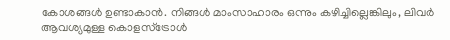കോശങ്ങൾ ഉണ്ടാകാൻ. നിങ്ങൾ മാംസാഹാരം ഒന്നും കഴിച്ചില്ലെങ്കിലും, ലിവർ ആവശ്യമുള്ള കൊളസ്ട്രോൾ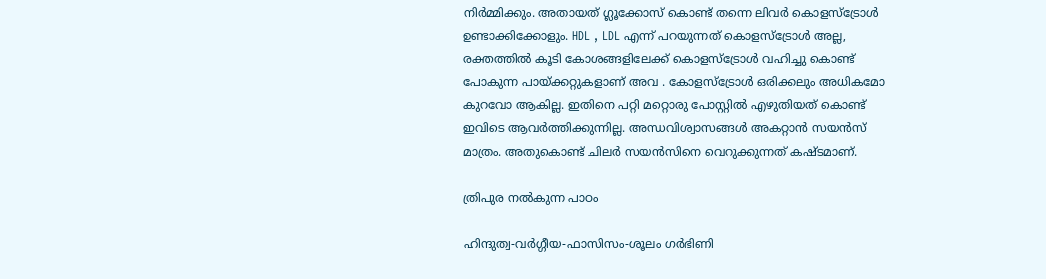നിർമ്മിക്കും. അതായത് ഗ്ലൂക്കോസ് കൊണ്ട് തന്നെ ലിവർ കൊളസ്ട്രോൾ ഉണ്ടാക്കിക്കോളും. HDL , LDL എന്ന് പറയുന്നത് കൊളസ്ട്രോൾ അല്ല, രക്തത്തിൽ കൂടി കോശങ്ങളിലേക്ക് കൊളസ്ട്രോൾ വഹിച്ചു കൊണ്ട് പോകുന്ന പായ്ക്കറ്റുകളാണ് അവ . കോളസ്ട്രോൾ ഒരിക്കലും അധികമോ കുറവോ ആകില്ല. ഇതിനെ പറ്റി മറ്റൊരു പോസ്റ്റിൽ എഴുതിയത് കൊണ്ട് ഇവിടെ ആവർത്തിക്കുന്നില്ല. അന്ധവിശ്വാസങ്ങൾ അകറ്റാൻ സയൻസ് മാത്രം. അതുകൊണ്ട് ചിലർ സയൻസിനെ വെറുക്കുന്നത് കഷ്ടമാണ്.

ത്രിപുര നൽകുന്ന പാഠം

ഹിന്ദുത്വ-വർഗ്ഗീയ-ഫാസിസം-ശൂലം ഗർഭിണി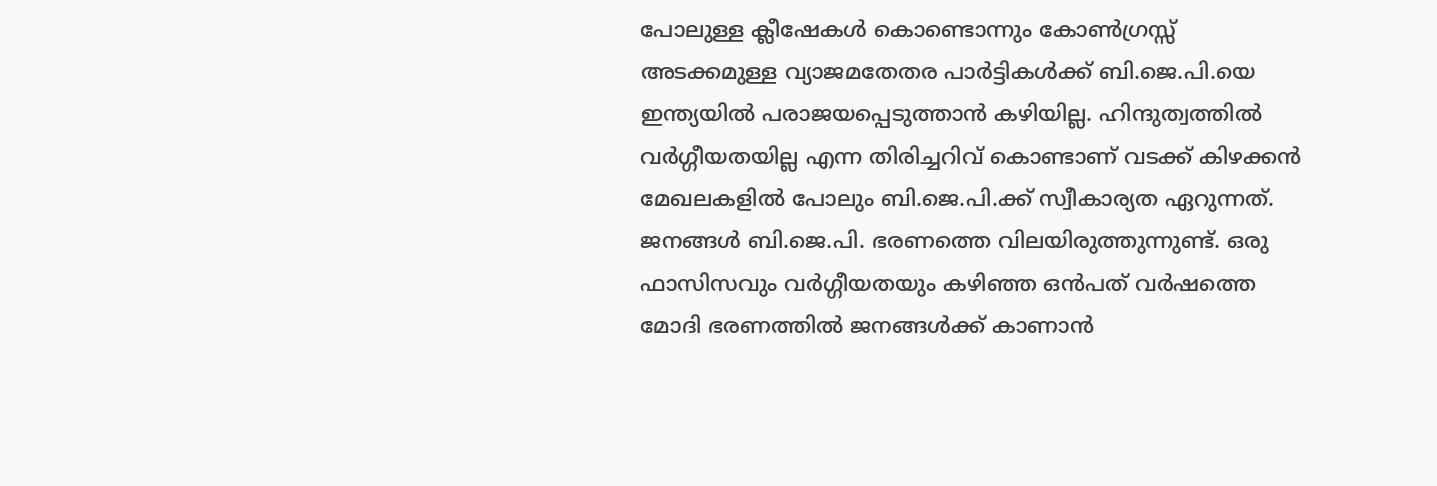പോലുള്ള ക്ലീഷേകൾ കൊണ്ടൊന്നും കോൺഗ്രസ്സ് അടക്കമുള്ള വ്യാജമതേതര പാർട്ടികൾക്ക് ബി.ജെ.പി.യെ ഇന്ത്യയിൽ പരാജയപ്പെടുത്താൻ കഴിയില്ല. ഹിന്ദുത്വത്തിൽ വർഗ്ഗീയതയില്ല എന്ന തിരിച്ചറിവ് കൊണ്ടാണ് വടക്ക് കിഴക്കൻ മേഖലകളിൽ പോലും ബി.ജെ.പി.ക്ക് സ്വീകാര്യത ഏറുന്നത്. ജനങ്ങൾ ബി.ജെ.പി. ഭരണത്തെ വിലയിരുത്തുന്നുണ്ട്. ഒരു ഫാസിസവും വർഗ്ഗീയതയും കഴിഞ്ഞ ഒൻപത് വർഷത്തെ മോദി ഭരണത്തിൽ ജനങ്ങൾക്ക് കാണാൻ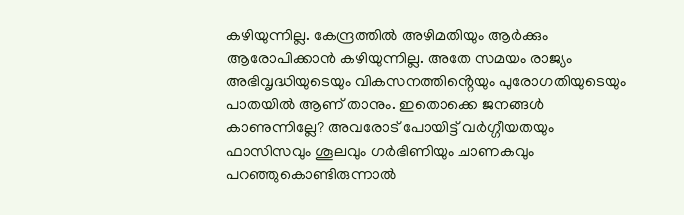കഴിയുന്നില്ല. കേന്ദ്രത്തിൽ അഴിമതിയും ആർക്കും ആരോപിക്കാൻ കഴിയുന്നില്ല. അതേ സമയം രാജ്യം അഭിവൃദ്ധിയുടെയും വികസനത്തിൻ്റെയും പുരോഗതിയുടെയും പാതയിൽ ആണ് താനും. ഇതൊക്കെ ജനങ്ങൾ കാണുന്നില്ലേ? അവരോട് പോയിട്ട് വർഗ്ഗീയതയും ഫാസിസവും ശൂലവും ഗർഭിണിയും ചാണകവും പറഞ്ഞുകൊണ്ടിരുന്നാൽ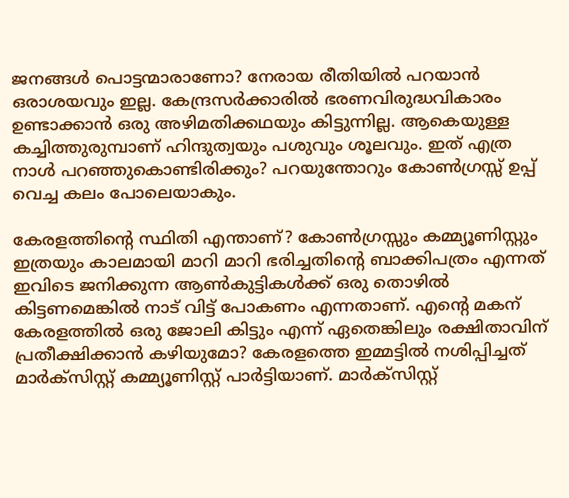ജനങ്ങൾ പൊട്ടന്മാരാണോ? നേരായ രീതിയിൽ പറയാൻ ഒരാശയവും ഇല്ല. കേന്ദ്രസർക്കാരിൽ ഭരണവിരുദ്ധവികാരം ഉണ്ടാക്കാൻ ഒരു അഴിമതിക്കഥയും കിട്ടുന്നില്ല. ആകെയുള്ള കച്ചിത്തുരുമ്പാണ് ഹിന്ദുത്വയും പശുവും ശൂലവും. ഇത് എത്ര നാൾ പറഞ്ഞുകൊണ്ടിരിക്കും? പറയുന്തോറും കോൺഗ്രസ്സ് ഉപ്പ് വെച്ച കലം പോലെയാകും.

കേരളത്തിൻ്റെ സ്ഥിതി എന്താണ്? കോൺഗ്രസ്സും കമ്മ്യൂണിസ്റ്റും ഇത്രയും കാലമായി മാറി മാറി ഭരിച്ചതിൻ്റെ ബാക്കിപത്രം എന്നത് ഇവിടെ ജനിക്കുന്ന ആൺകുട്ടികൾക്ക് ഒരു തൊഴിൽ കിട്ടണമെങ്കിൽ നാട് വിട്ട് പോകണം എന്നതാണ്. എൻ്റെ മകന് കേരളത്തിൽ ഒരു ജോലി കിട്ടും എന്ന് ഏതെങ്കിലും രക്ഷിതാവിന് പ്രതീക്ഷിക്കാൻ കഴിയുമോ? കേരളത്തെ ഇമ്മട്ടിൽ നശിപ്പിച്ചത് മാർക്സിസ്റ്റ് കമ്മ്യൂണിസ്റ്റ് പാർട്ടിയാണ്. മാർക്സിസ്റ്റ്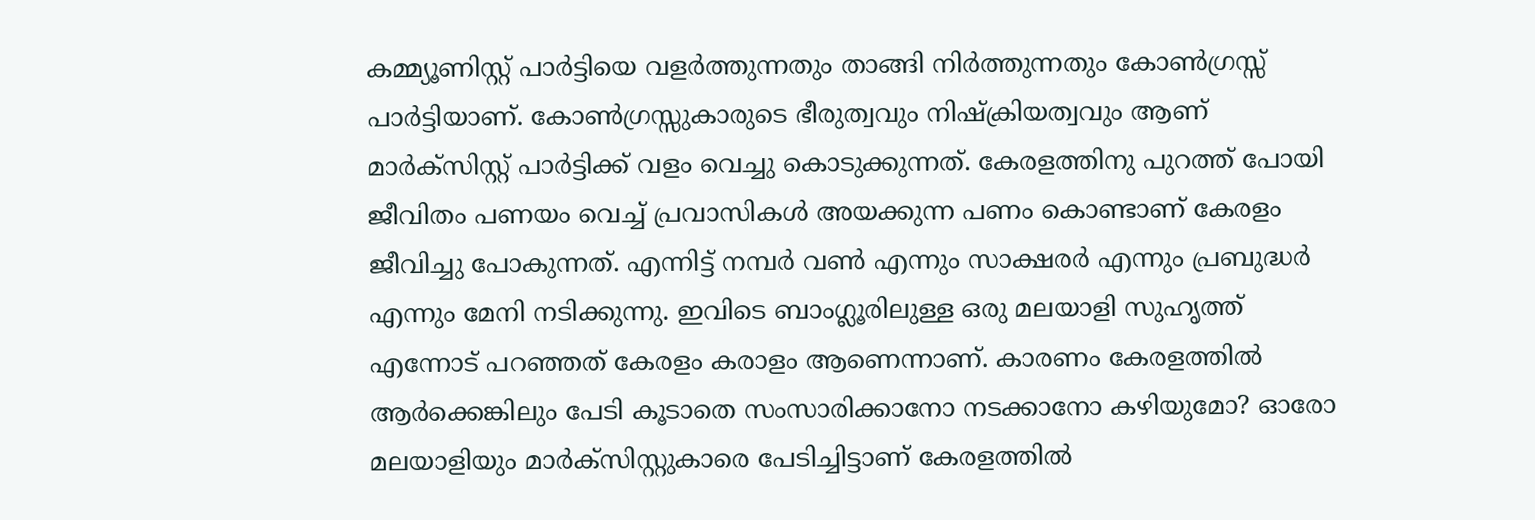കമ്മ്യൂണിസ്റ്റ് പാർട്ടിയെ വളർത്തുന്നതും താങ്ങി നിർത്തുന്നതും കോൺഗ്രസ്സ് പാർട്ടിയാണ്. കോൺഗ്രസ്സുകാരുടെ ഭീരുത്വവും നിഷ്ക്രിയത്വവും ആണ് മാർക്സിസ്റ്റ് പാർട്ടിക്ക് വളം വെച്ചു കൊടുക്കുന്നത്. കേരളത്തിനു പുറത്ത് പോയി ജീവിതം പണയം വെച്ച് പ്രവാസികൾ അയക്കുന്ന പണം കൊണ്ടാണ് കേരളം ജീവിച്ചു പോകുന്നത്. എന്നിട്ട് നമ്പർ വൺ എന്നും സാക്ഷരർ എന്നും പ്രബുദ്ധർ എന്നും മേനി നടിക്കുന്നു. ഇവിടെ ബാംഗ്ലൂരിലുള്ള ഒരു മലയാളി സുഹൃത്ത് എന്നോട് പറഞ്ഞത് കേരളം കരാളം ആണെന്നാണ്. കാരണം കേരളത്തിൽ ആർക്കെങ്കിലും പേടി കൂടാതെ സംസാരിക്കാനോ നടക്കാനോ കഴിയുമോ? ഓരോ മലയാളിയും മാർക്സിസ്റ്റുകാരെ പേടിച്ചിട്ടാണ് കേരളത്തിൽ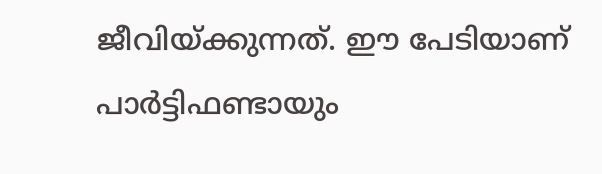ജീവിയ്ക്കുന്നത്. ഈ പേടിയാണ് പാർട്ടിഫണ്ടായും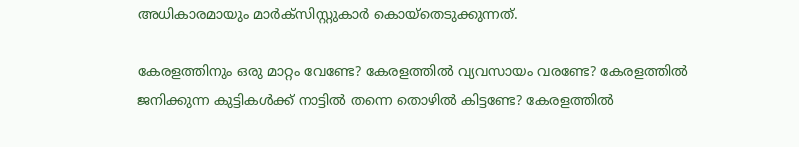അധികാരമായും മാർക്സിസ്റ്റുകാർ കൊയ്തെടുക്കുന്നത്.

കേരളത്തിനും ഒരു മാറ്റം വേണ്ടേ? കേരളത്തിൽ വ്യവസായം വരണ്ടേ? കേരളത്തിൽ ജനിക്കുന്ന കുട്ടികൾക്ക് നാട്ടിൽ തന്നെ തൊഴിൽ കിട്ടണ്ടേ? കേരളത്തിൽ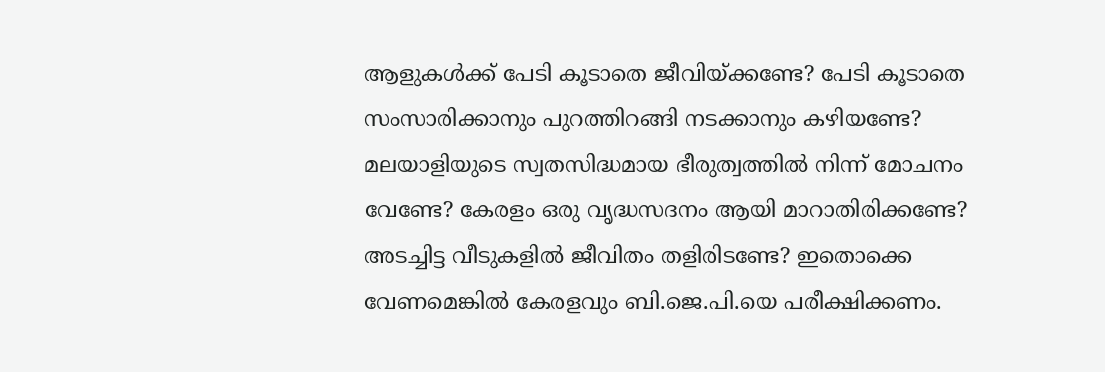ആളുകൾക്ക് പേടി കൂടാതെ ജീവിയ്ക്കണ്ടേ? പേടി കൂടാതെ സംസാരിക്കാനും പുറത്തിറങ്ങി നടക്കാനും കഴിയണ്ടേ? മലയാളിയുടെ സ്വതസിദ്ധമായ ഭീരുത്വത്തിൽ നിന്ന് മോചനം വേണ്ടേ? കേരളം ഒരു വൃദ്ധസദനം ആയി മാറാതിരിക്കണ്ടേ? അടച്ചിട്ട വീടുകളിൽ ജീവിതം തളിരിടണ്ടേ? ഇതൊക്കെ വേണമെങ്കിൽ കേരളവും ബി.ജെ.പി.യെ പരീക്ഷിക്കണം.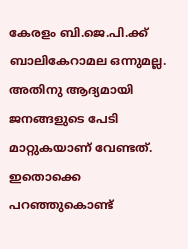കേരളം ബി.ജെ.പി.ക്ക് ബാലികേറാമല ഒന്നുമല്ല. അതിനു ആദ്യമായി ജനങ്ങളുടെ പേടി മാറ്റുകയാണ് വേണ്ടത്. ഇതൊക്കെ പറഞ്ഞുകൊണ്ട്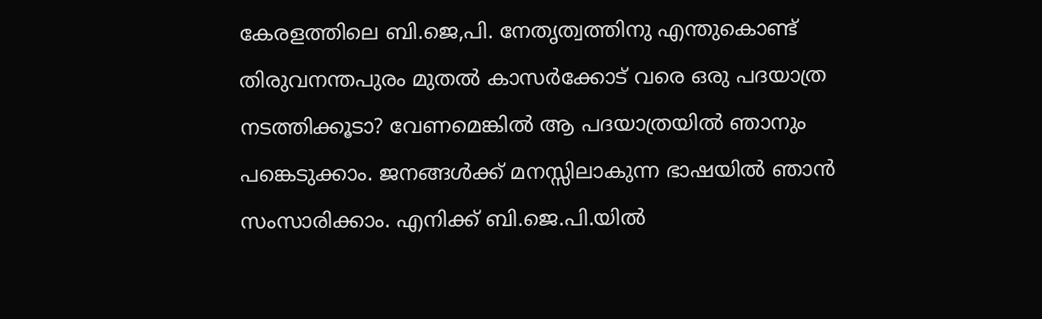കേരളത്തിലെ ബി.ജെ,പി. നേതൃത്വത്തിനു എന്തുകൊണ്ട് തിരുവനന്തപുരം മുതൽ കാസർക്കോട് വരെ ഒരു പദയാത്ര നടത്തിക്കൂടാ? വേണമെങ്കിൽ ആ പദയാത്രയിൽ ഞാനും പങ്കെടുക്കാം. ജനങ്ങൾക്ക് മനസ്സിലാകുന്ന ഭാഷയിൽ ഞാൻ സംസാരിക്കാം. എനിക്ക് ബി.ജെ.പി.യിൽ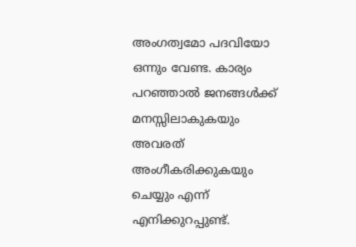അംഗത്വമോ പദവിയോ ഒന്നും വേണ്ട. കാര്യം പറഞ്ഞാൽ ജനങ്ങൾക്ക് മനസ്സിലാകുകയും അവരത് അംഗീകരിക്കുകയും ചെയ്യും എന്ന് എനിക്കുറപ്പുണ്ട്.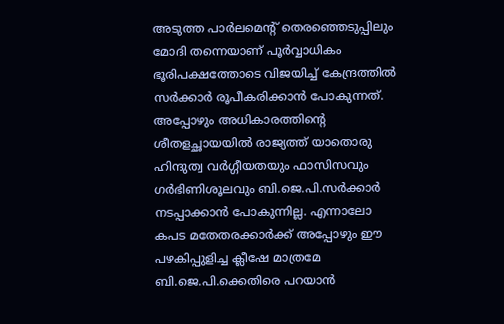അടുത്ത പാർലമെൻ്റ് തെരഞ്ഞെടുപ്പിലും മോദി തന്നെയാണ് പൂർവ്വാധികം ഭൂരിപക്ഷത്തോടെ വിജയിച്ച് കേന്ദ്രത്തിൽ സർക്കാർ രൂപീകരിക്കാൻ പോകുന്നത്. അപ്പോഴും അധികാരത്തിൻ്റെ ശീതളച്ഛായയിൽ രാജ്യത്ത് യാതൊരു ഹിന്ദുത്വ വർഗ്ഗീയതയും ഫാസിസവും ഗർഭിണിശൂലവും ബി.ജെ.പി.സർക്കാർ നടപ്പാക്കാൻ പോകുന്നില്ല. എന്നാലോ കപട മതേതരക്കാർക്ക് അപ്പോഴും ഈ പഴകിപ്പുളിച്ച ക്ലീഷേ മാത്രമേ ബി.ജെ.പി.ക്കെതിരെ പറയാൻ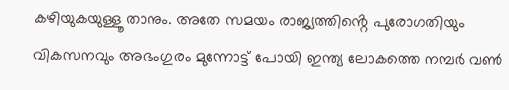കഴിയുകയുള്ളൂ താനും. അതേ സമയം രാജ്യത്തിൻ്റെ പുരോഗതിയും വികസനവും അഭംഗുരം മുന്നോട്ട് പോയി ഇന്ത്യ ലോകത്തെ നമ്പർ വൺ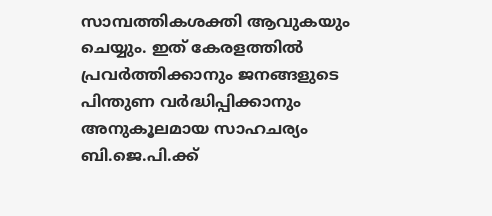സാമ്പത്തികശക്തി ആവുകയും ചെയ്യും. ഇത് കേരളത്തിൽ പ്രവർത്തിക്കാനും ജനങ്ങളുടെ പിന്തുണ വർദ്ധിപ്പിക്കാനും അനുകൂലമായ സാഹചര്യം ബി.ജെ.പി.ക്ക്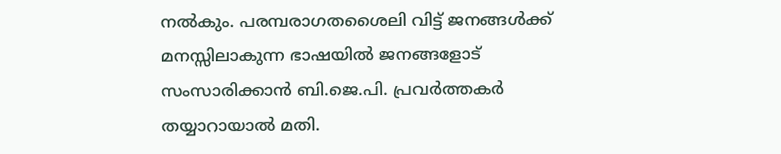നൽകും. പരമ്പരാഗതശൈലി വിട്ട് ജനങ്ങൾക്ക് മനസ്സിലാകുന്ന ഭാഷയിൽ ജനങ്ങളോട് സംസാരിക്കാൻ ബി.ജെ.പി. പ്രവർത്തകർ തയ്യാറായാൽ മതി.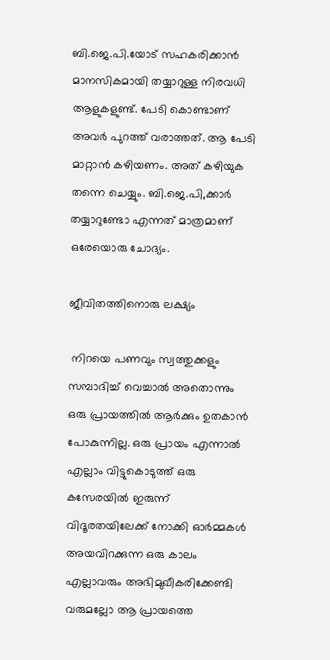ബി.ജെ.പി.യോട് സഹകരിക്കാൻ മാനസികമായി തയ്യാറുള്ള നിരവധി ആളുകളുണ്ട്. പേടി കൊണ്ടാണ് അവർ പുറത്ത് വരാത്തത്. ആ പേടി മാറ്റാൻ കഴിയണം. അത് കഴിയുക തന്നെ ചെയ്യും. ബി.ജെ.പി,ക്കാർ തയ്യാറുണ്ടോ എന്നത് മാത്രമാണ് ഒരേയൊരു ചോദ്യം.

ജീവിതത്തിനൊരു ലക്ഷ്യം

 നിറയെ പണവും സ്വത്തുക്കളും സമ്പാദിച്ച് വെച്ചാൽ അതൊന്നും ഒരു പ്രായത്തിൽ ആർക്കും ഉതകാൻ പോകുന്നില്ല. ഒരു പ്രായം എന്നാൽ എല്ലാം വിട്ടുകൊടുത്ത് ഒരു കസേരയിൽ ഇരുന്ന് വിദൂരതയിലേക്ക് നോക്കി ഓർമ്മകൾ അയവിറക്കുന്ന ഒരു കാലം എല്ലാവരും അഭിമുഖീകരിക്കേണ്ടി വരുമല്ലോ ആ പ്രായത്തെ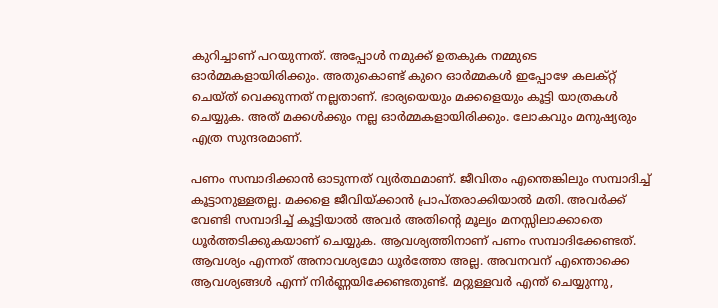കുറിച്ചാണ് പറയുന്നത്. അപ്പോൾ നമുക്ക് ഉതകുക നമ്മുടെ ഓർമ്മകളായിരിക്കും. അതുകൊണ്ട് കുറെ ഓർമ്മകൾ ഇപ്പോഴേ കലക്റ്റ് ചെയ്ത് വെക്കുന്നത് നല്ലതാണ്. ഭാര്യയെയും മക്കളെയും കൂട്ടി യാത്രകൾ ചെയ്യുക. അത് മക്കൾക്കും നല്ല ഓർമ്മകളായിരിക്കും. ലോകവും മനുഷ്യരും എത്ര സുന്ദരമാണ്.

പണം സമ്പാദിക്കാൻ ഓടുന്നത് വ്യർത്ഥമാണ്. ജീവിതം എന്തെങ്കിലും സമ്പാദിച്ച് കൂട്ടാനുള്ളതല്ല. മക്കളെ ജീവിയ്ക്കാൻ പ്രാപ്തരാക്കിയാൽ മതി. അവർക്ക് വേണ്ടി സമ്പാദിച്ച് കൂട്ടിയാൽ അവർ അതിൻ്റെ മൂല്യം മനസ്സിലാക്കാതെ ധൂർത്തടിക്കുകയാണ് ചെയ്യുക. ആവശ്യത്തിനാണ് പണം സമ്പാദിക്കേണ്ടത്. ആവശ്യം എന്നത് അനാവശ്യമോ ധൂർത്തോ അല്ല. അവനവന് എന്തൊക്കെ ആവശ്യങ്ങൾ എന്ന് നിർണ്ണയിക്കേണ്ടതുണ്ട്. മറ്റുള്ളവർ എന്ത് ചെയ്യുന്നു,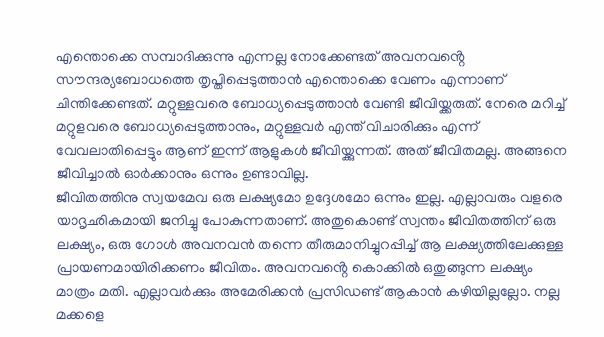എന്തൊക്കെ സമ്പാദിക്കുന്നു എന്നല്ല നോക്കേണ്ടത് അവനവൻ്റെ സൗന്ദര്യബോധത്തെ തൃപ്തിപ്പെടുത്താൻ എന്തൊക്കെ വേണം എന്നാണ് ചിന്തിക്കേണ്ടത്. മറ്റുള്ളവരെ ബോധ്യപ്പെടുത്താൻ വേണ്ടി ജീവിയ്ക്കരുത്. നേരെ മറിച്ച് മറ്റുളവരെ ബോധ്യപ്പെടുത്താനും, മറ്റുള്ളവർ എന്ത് വിചാരിക്കും എന്ന് വേവലാതിപ്പെട്ടും ആണ് ഇന്ന് ആളുകൾ ജീവിയ്ക്കുന്നത്. അത് ജീവിതമല്ല. അങ്ങനെ ജീവിച്ചാൽ ഓർക്കാനും ഒന്നും ഉണ്ടാവില്ല.
ജീവിതത്തിനു സ്വയമേവ ഒരു ലക്ഷ്യമോ ഉദ്ദേശമോ ഒന്നും ഇല്ല. എല്ലാവരും വളരെ യാദൃഛികമായി ജനിച്ചു പോകുന്നതാണ്. അതുകൊണ്ട് സ്വന്തം ജീവിതത്തിന് ഒരു ലക്ഷ്യം, ഒരു ഗോൾ അവനവൻ തന്നെ തീരുമാനിച്ചുറപ്പിച്ച് ആ ലക്ഷ്യത്തിലേക്കുള്ള പ്രായണമായിരിക്കണം ജീവിതം. അവനവൻ്റെ കൊക്കിൽ ഒതുങ്ങുന്ന ലക്ഷ്യം മാത്രം മതി. എല്ലാവർക്കും അമേരിക്കൻ പ്രസിഡണ്ട് ആകാൻ കഴിയില്ലല്ലോ. നല്ല മക്കളെ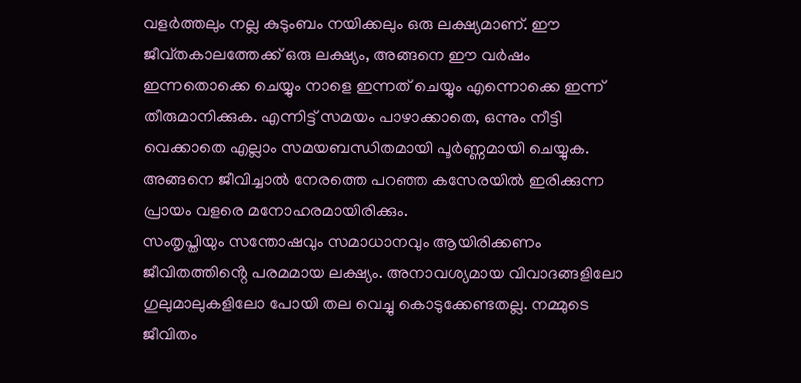വളർത്തലും നല്ല കുടുംബം നയിക്കലും ഒരു ലക്ഷ്യമാണ്. ഈ ജീവ്തകാലത്തേക്ക് ഒരു ലക്ഷ്യം, അങ്ങനെ ഈ വർഷം ഇന്നതൊക്കെ ചെയ്യും നാളെ ഇന്നത് ചെയ്യും എന്നൊക്കെ ഇന്ന് തീരുമാനിക്കുക. എന്നിട്ട് സമയം പാഴാക്കാതെ, ഒന്നും നീട്ടി വെക്കാതെ എല്ലാം സമയബന്ധിതമായി പൂർണ്ണമായി ചെയ്യുക. അങ്ങനെ ജീവിച്ചാൽ നേരത്തെ പറഞ്ഞ കസേരയിൽ ഇരിക്കുന്ന പ്രായം വളരെ മനോഹരമായിരിക്കും.
സംതൃപ്തിയും സന്തോഷവും സമാധാനവും ആയിരിക്കണം ജീവിതത്തിൻ്റെ പരമമായ ലക്ഷ്യം. അനാവശ്യമായ വിവാദങ്ങളിലോ ഗുലുമാലുകളിലോ പോയി തല വെച്ചു കൊടുക്കേണ്ടതല്ല. നമ്മുടെ ജീവിതം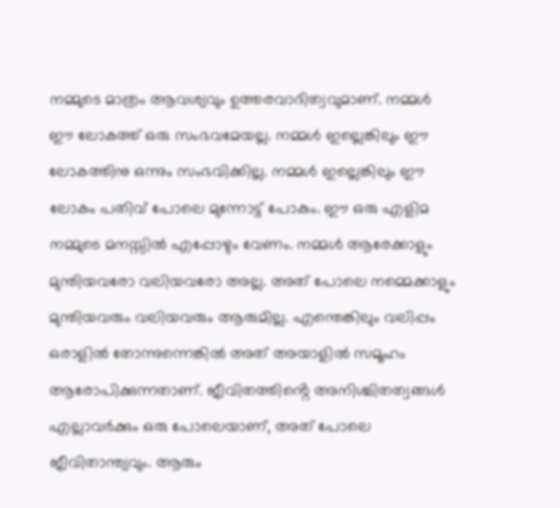നമ്മുടെ മാത്രം ആവശ്യവും ഉത്തരവാദിത്വവുമാണ്. നമ്മൾ ഈ ലോകത്ത് ഒരു സംഭവമേയല്ല. നമ്മൾ ഇല്ലെങ്കിലും ഈ ലോകത്തിനു ഒന്നും സംഭവിക്കില്ല. നമ്മൾ ഇല്ലെങ്കിലും ഈ ലോകം പതിവ് പോലെ മുന്നോട്ട് പോകും. ഈ ഒരു എളിമ നമ്മുടെ മനസ്സിൽ എപ്പോഴും വേണം. നമ്മൾ ആരേക്കാളും മുന്തിയവരോ വലിയവരോ അല്ല. അത് പോലെ നമ്മെക്കാളും മുന്തിയവരും വലിയവരും ആരുമില്ല. എന്തെങ്കിലും വലിപ്പം ഒരാളിൽ തോന്നുന്നെങ്കിൽ അത് അയാളിൽ സമൂഹം ആരോപിക്കുന്നതാണ്. ജീവിതത്തിൻ്റെ അനിശ്ചിതത്വങ്ങൾ എല്ലാവർക്കും ഒരു പോലെയാണ്, അത് പോലെ ജീവിതാന്ത്യവും. ആരും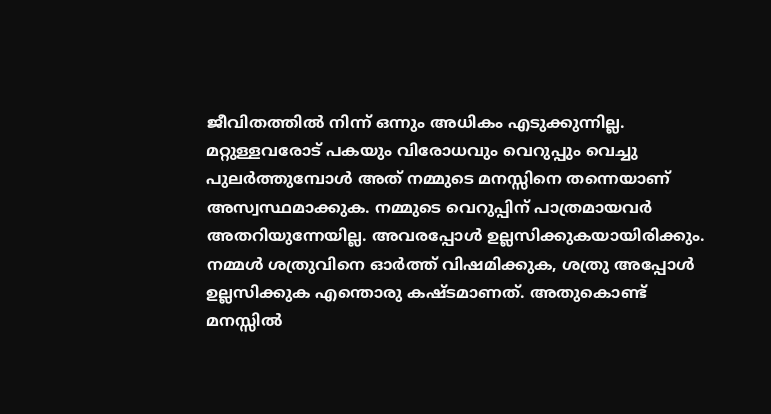ജീവിതത്തിൽ നിന്ന് ഒന്നും അധികം എടുക്കുന്നില്ല.
മറ്റുള്ളവരോട് പകയും വിരോധവും വെറുപ്പും വെച്ചു പുലർത്തുമ്പോൾ അത് നമ്മുടെ മനസ്സിനെ തന്നെയാണ് അസ്വസ്ഥമാക്കുക. നമ്മുടെ വെറുപ്പിന് പാത്രമായവർ അതറിയുന്നേയില്ല. അവരപ്പോൾ ഉല്ലസിക്കുകയായിരിക്കും. നമ്മൾ ശത്രുവിനെ ഓർത്ത് വിഷമിക്കുക, ശത്രു അപ്പോൾ ഉല്ലസിക്കുക എന്തൊരു കഷ്ടമാണത്. അതുകൊണ്ട് മനസ്സിൽ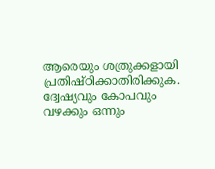ആരെയും ശത്രുക്കളായി പ്രതിഷ്ഠിക്കാതിരിക്കുക. ദ്വേഷ്യവും കോപവും വഴക്കും ഒന്നും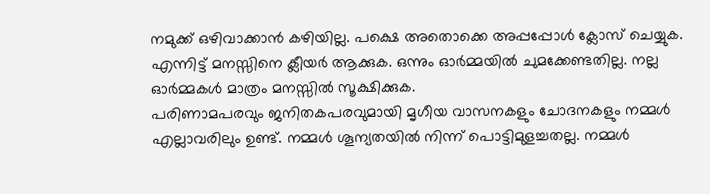നമുക്ക് ഒഴിവാക്കാൻ കഴിയില്ല. പക്ഷെ അതൊക്കെ അപ്പപ്പോൾ ക്ലോസ് ചെയ്യുക. എന്നിട്ട് മനസ്സിനെ ക്ലീയർ ആക്കുക. ഒന്നും ഓർമ്മയിൽ ചുമക്കേണ്ടതില്ല. നല്ല ഓർമ്മകൾ മാത്രം മനസ്സിൽ സൂക്ഷിക്കുക.
പരിണാമപരവും ജനിതകപരവുമായി മൃഗീയ വാസനകളും ചോദനകളും നമ്മൾ എല്ലാവരിലും ഉണ്ട്. നമ്മൾ ശൂന്യതയിൽ നിന്ന് പൊട്ടിമുളച്ചതല്ല. നമ്മൾ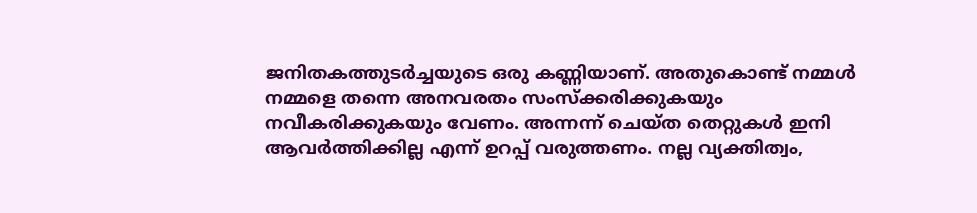ജനിതകത്തുടർച്ചയുടെ ഒരു കണ്ണിയാണ്. അതുകൊണ്ട് നമ്മൾ നമ്മളെ തന്നെ അനവരതം സംസ്ക്കരിക്കുകയും നവീകരിക്കുകയും വേണം. അന്നന്ന് ചെയ്ത തെറ്റുകൾ ഇനി ആവർത്തിക്കില്ല എന്ന് ഉറപ്പ് വരുത്തണം. നല്ല വ്യക്തിത്വം,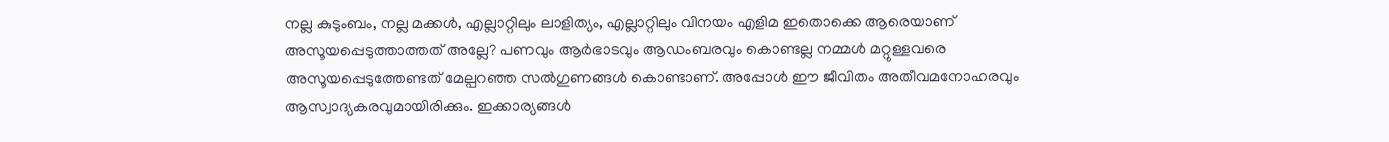നല്ല കുടുംബം, നല്ല മക്കൾ, എല്ലാറ്റിലും ലാളിത്യം, എല്ലാറ്റിലും വിനയം എളിമ ഇതൊക്കെ ആരെയാണ് അസൂയപ്പെടുത്താത്തത് അല്ലേ? പണവും ആർഭാടവും ആഡംബരവും കൊണ്ടല്ല നമ്മൾ മറ്റുള്ളവരെ അസൂയപ്പെടുത്തേണ്ടത് മേല്പറഞ്ഞ സൽഗുണങ്ങൾ കൊണ്ടാണ്. അപ്പോൾ ഈ ജീവിതം അതീവമനോഹരവും ആസ്വാദ്യകരവുമായിരിക്കും. ഇക്കാര്യങ്ങൾ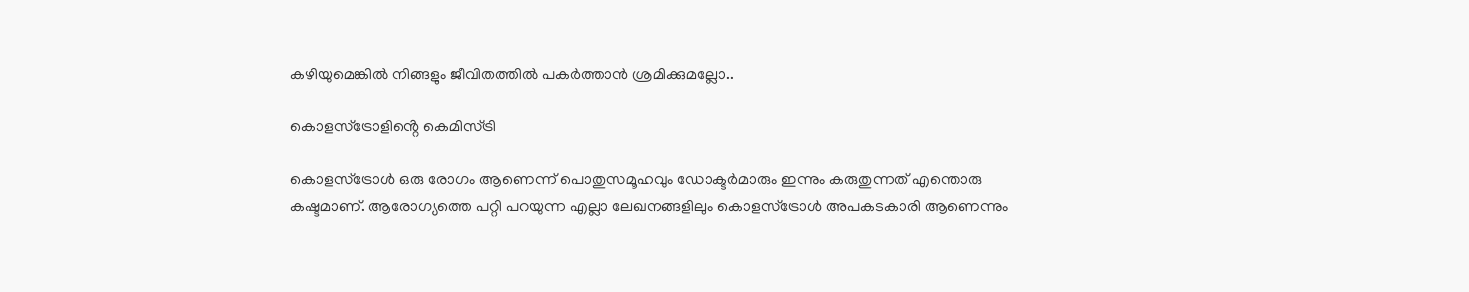കഴിയുമെങ്കിൽ നിങ്ങളും ജീവിതത്തിൽ പകർത്താൻ ശ്രമിക്കുമല്ലോ..

കൊളസ്ട്രോളിൻ്റെ കെമിസ്ട്രി

കൊളസ്ട്രോൾ ഒരു രോഗം ആണെന്ന് പൊതുസമൂഹവും ഡോക്ടർമാരും ഇന്നും കരുതുന്നത് എന്തൊരു കഷ്ടമാണ്. ആരോഗ്യത്തെ പറ്റി പറയുന്ന എല്ലാ ലേഖനങ്ങളിലും കൊളസ്ട്രോൾ അപകടകാരി ആണെന്നും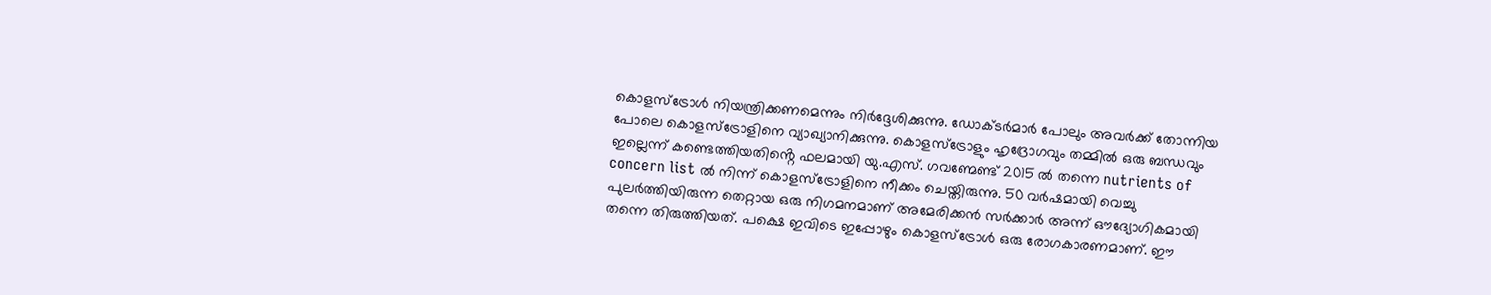കൊളസ്ട്രോൾ നിയന്ത്രിക്കണമെന്നും നിർദ്ദേശിക്കുന്നു. ഡോക്ടർമാർ പോലും അവർക്ക് തോന്നിയ പോലെ കൊളസ്ട്രോളിനെ വ്യാഖ്യാനിക്കുന്നു. കൊളസ്ട്രോളും ഹൃദ്രോഗവും തമ്മിൽ ഒരു ബന്ധവും ഇല്ലെന്ന് കണ്ടെത്തിയതിൻ്റെ ഫലമായി യു.എസ്. ഗവണ്മേണ്ട് 2015 ൽ തന്നെ nutrients of concern list ൽ നിന്ന് കൊളസ്ട്രോളിനെ നീക്കം ചെയ്തിരുന്നു. 50 വർഷമായി വെച്ചു പുലർത്തിയിരുന്ന തെറ്റായ ഒരു നിഗമനമാണ് അമേരിക്കൻ സർക്കാർ അന്ന് ഔദ്യോഗികമായി തന്നെ തിരുത്തിയത്. പക്ഷെ ഇവിടെ ഇപ്പോഴും കൊളസ്ട്രോൾ ഒരു രോഗകാരണമാണ്. ഈ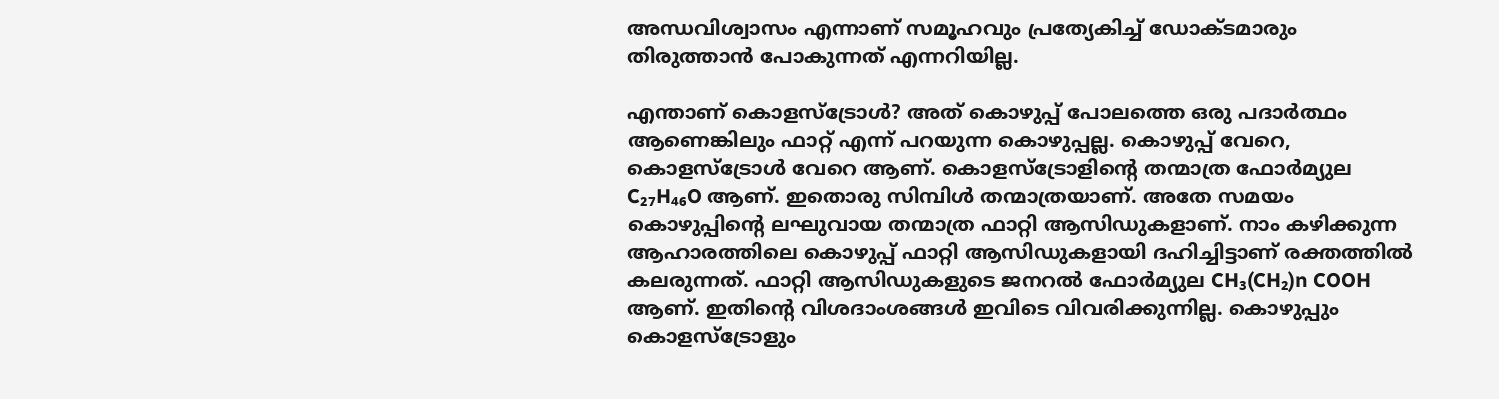അന്ധവിശ്വാസം എന്നാണ് സമൂഹവും പ്രത്യേകിച്ച് ഡോക്ടമാരും തിരുത്താൻ പോകുന്നത് എന്നറിയില്ല.

എന്താണ് കൊളസ്ട്രോൾ? അത് കൊഴുപ്പ് പോലത്തെ ഒരു പദാർത്ഥം ആണെങ്കിലും ഫാറ്റ് എന്ന് പറയുന്ന കൊഴുപ്പല്ല. കൊഴുപ്പ് വേറെ, കൊളസ്ട്രോൾ വേറെ ആണ്. കൊളസ്ട്രോളിൻ്റെ തന്മാത്ര ഫോർമ്യുല C₂₇H₄₆O ആണ്. ഇതൊരു സിമ്പിൾ തന്മാത്രയാണ്. അതേ സമയം കൊഴുപ്പിൻ്റെ ലഘുവായ തന്മാത്ര ഫാറ്റി ആസിഡുകളാണ്. നാം കഴിക്കുന്ന ആഹാരത്തിലെ കൊഴുപ്പ് ഫാറ്റി ആസിഡുകളായി ദഹിച്ചിട്ടാണ് രക്തത്തിൽ കലരുന്നത്. ഫാറ്റി ആസിഡുകളുടെ ജനറൽ ഫോർമ്യുല CH₃(CH₂)n COOH ആണ്. ഇതിൻ്റെ വിശദാംശങ്ങൾ ഇവിടെ വിവരിക്കുന്നില്ല. കൊഴുപ്പും കൊളസ്ട്രോളും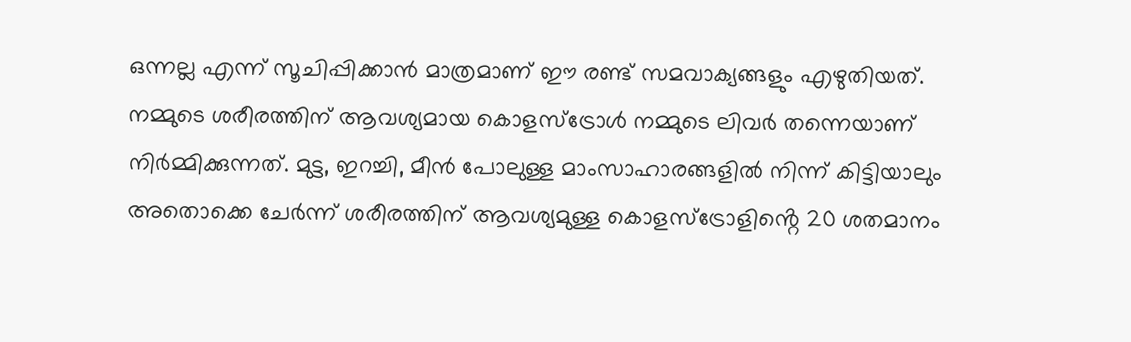ഒന്നല്ല എന്ന് സൂചിപ്പിക്കാൻ മാത്രമാണ് ഈ രണ്ട് സമവാക്യങ്ങളും എഴുതിയത്.
നമ്മുടെ ശരീരത്തിന് ആവശ്യമായ കൊളസ്ട്രോൾ നമ്മുടെ ലിവർ തന്നെയാണ് നിർമ്മിക്കുന്നത്. മുട്ട, ഇറച്ചി, മീൻ പോലുള്ള മാംസാഹാരങ്ങളിൽ നിന്ന് കിട്ടിയാലും അതൊക്കെ ചേർന്ന് ശരീരത്തിന് ആവശ്യമുള്ള കൊളസ്ട്രോളിൻ്റെ 20 ശതമാനം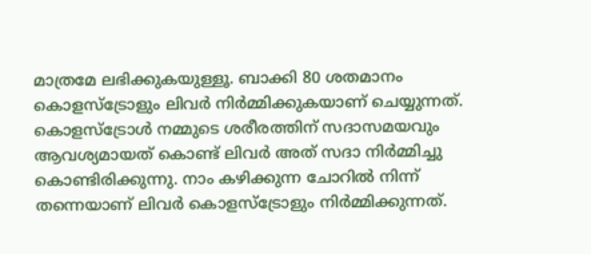മാത്രമേ ലഭിക്കുകയുള്ളൂ. ബാക്കി 80 ശതമാനം കൊളസ്ട്രോളും ലിവർ നിർമ്മിക്കുകയാണ് ചെയ്യുന്നത്. കൊളസ്ട്രോൾ നമ്മുടെ ശരീരത്തിന് സദാസമയവും ആവശ്യമായത് കൊണ്ട് ലിവർ അത് സദാ നിർമ്മിച്ചു കൊണ്ടിരിക്കുന്നു. നാം കഴിക്കുന്ന ചോറിൽ നിന്ന് തന്നെയാണ് ലിവർ കൊളസ്ട്രോളും നിർമ്മിക്കുന്നത്.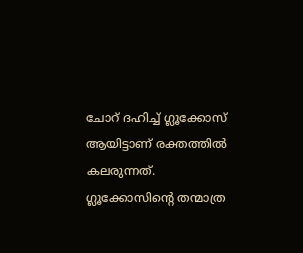ചോറ് ദഹിച്ച് ഗ്ലൂക്കോസ് ആയിട്ടാണ് രക്തത്തിൽ കലരുന്നത്. ഗ്ലൂക്കോസിൻ്റെ തന്മാത്ര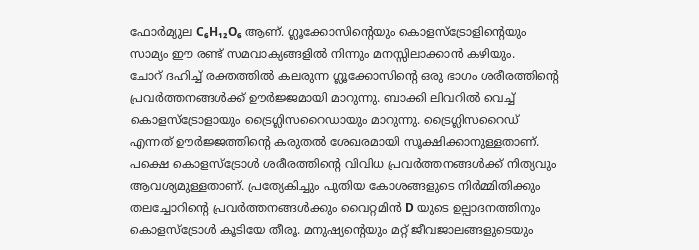ഫോർമ്യുല C₆H₁₂O₆ ആണ്. ഗ്ലൂക്കോസിൻ്റെയും കൊളസ്ട്രോളിൻ്റെയും സാമ്യം ഈ രണ്ട് സമവാക്യങ്ങളിൽ നിന്നും മനസ്സിലാക്കാൻ കഴിയും.
ചോറ് ദഹിച്ച് രക്തത്തിൽ കലരുന്ന ഗ്ലൂക്കോസിൻ്റെ ഒരു ഭാഗം ശരീരത്തിൻ്റെ പ്രവർത്തനങ്ങൾക്ക് ഊർജ്ജമായി മാറുന്നു. ബാക്കി ലിവറിൽ വെച്ച് കൊളസ്ട്രോളായും ട്രൈഗ്ലിസറൈഡായും മാറുന്നു. ട്രൈഗ്ലിസറൈഡ് എന്നത് ഊർജ്ജത്തിൻ്റെ കരുതൽ ശേഖരമായി സൂക്ഷിക്കാനുള്ളതാണ്. പക്ഷെ കൊളസ്ട്രോൾ ശരീരത്തിൻ്റെ വിവിധ പ്രവർത്തനങ്ങൾക്ക് നിത്യവും ആവശ്യമുള്ളതാണ്. പ്രത്യേകിച്ചും പുതിയ കോശങ്ങളുടെ നിർമ്മിതിക്കും തലച്ചോറിൻ്റെ പ്രവർത്തനങ്ങൾക്കും വൈറ്റമിൻ D യുടെ ഉല്പാദനത്തിനും കൊളസ്ട്രോൾ കൂടിയേ തീരൂ. മനുഷ്യൻ്റെയും മറ്റ് ജീവജാലങ്ങളുടെയും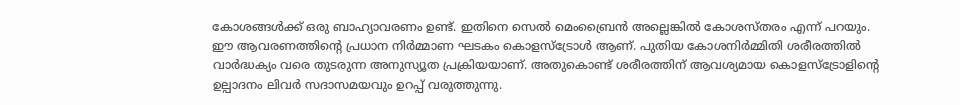കോശങ്ങൾക്ക് ഒരു ബാഹ്യാവരണം ഉണ്ട്. ഇതിനെ സെൽ മെംബ്രൈൻ അല്ലെങ്കിൽ കോശസ്തരം എന്ന് പറയും. ഈ ആവരണത്തിൻ്റെ പ്രധാന നിർമ്മാണ ഘടകം കൊളസ്ട്രോൾ ആണ്. പുതിയ കോശനിർമ്മിതി ശരീരത്തിൽ വാർദ്ധക്യം വരെ തുടരുന്ന അനുസ്യൂത പ്രക്രിയയാണ്. അതുകൊണ്ട് ശരീരത്തിന് ആവശ്യമായ കൊളസ്ട്രോളിൻ്റെ ഉല്പാദനം ലിവർ സദാസമയവും ഉറപ്പ് വരുത്തുന്നു.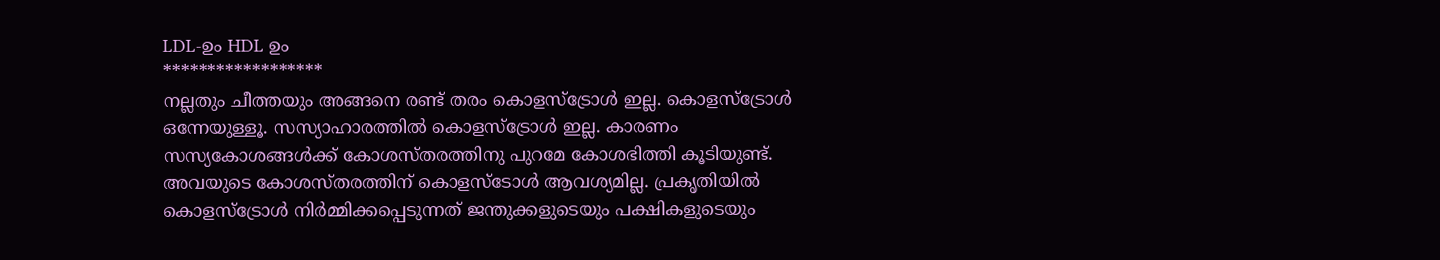LDL-ഉം HDL ഉം
******************
നല്ലതും ചീത്തയും അങ്ങനെ രണ്ട് തരം കൊളസ്ട്രോൾ ഇല്ല. കൊളസ്ട്രോൾ ഒന്നേയുള്ളൂ. സസ്യാഹാരത്തിൽ കൊളസ്ട്രോൾ ഇല്ല. കാരണം സസ്യകോശങ്ങൾക്ക് കോശസ്തരത്തിനു പുറമേ കോശഭിത്തി കൂടിയുണ്ട്. അവയുടെ കോശസ്തരത്തിന് കൊളസ്ടോൾ ആവശ്യമില്ല. പ്രകൃതിയിൽ കൊളസ്ട്രോൾ നിർമ്മിക്കപ്പെടുന്നത് ജന്തുക്കളുടെയും പക്ഷികളുടെയും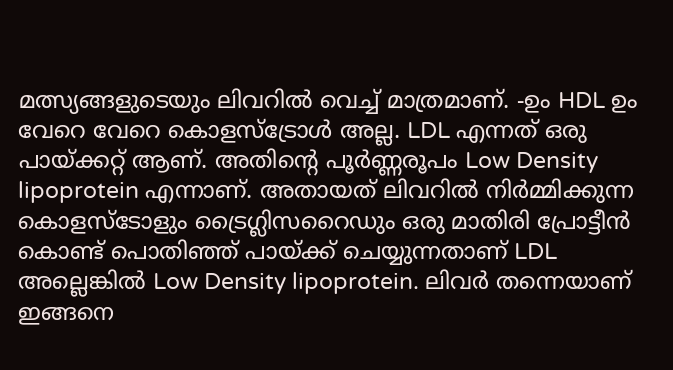മത്സ്യങ്ങളുടെയും ലിവറിൽ വെച്ച് മാത്രമാണ്. -ഉം HDL ഉം വേറെ വേറെ കൊളസ്ട്രോൾ അല്ല. LDL എന്നത് ഒരു പായ്ക്കറ്റ് ആണ്. അതിൻ്റെ പൂർണ്ണരൂപം Low Density lipoprotein എന്നാണ്. അതായത് ലിവറിൽ നിർമ്മിക്കുന്ന കൊളസ്ടോളും ട്രൈഗ്ലിസറൈഡും ഒരു മാതിരി പ്രോട്ടീൻ കൊണ്ട് പൊതിഞ്ഞ് പായ്ക്ക് ചെയ്യുന്നതാണ് LDL അല്ലെങ്കിൽ Low Density lipoprotein. ലിവർ തന്നെയാണ് ഇങ്ങനെ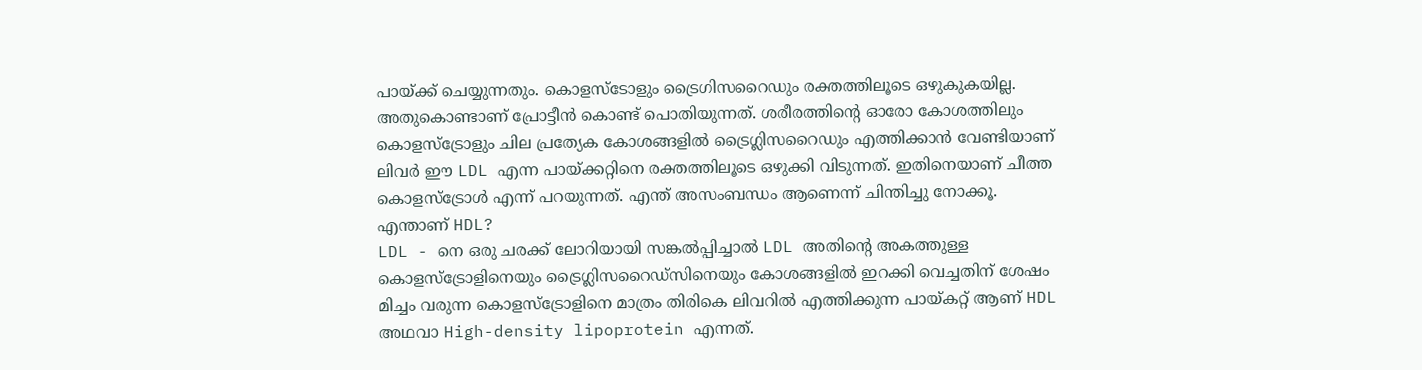പായ്ക്ക് ചെയ്യുന്നതും. കൊളസ്ടോളും ട്രൈഗിസറൈഡും രക്തത്തിലൂടെ ഒഴുകുകയില്ല. അതുകൊണ്ടാണ് പ്രോട്ടീൻ കൊണ്ട് പൊതിയുന്നത്. ശരീരത്തിൻ്റെ ഓരോ കോശത്തിലും കൊളസ്ട്രോളും ചില പ്രത്യേക കോശങ്ങളിൽ ട്രൈഗ്ലിസറൈഡും എത്തിക്കാൻ വേണ്ടിയാണ് ലിവർ ഈ LDL എന്ന പായ്ക്കറ്റിനെ രക്തത്തിലൂടെ ഒഴുക്കി വിടുന്നത്. ഇതിനെയാണ് ചീത്ത കൊളസ്ട്രോൾ എന്ന് പറയുന്നത്. എന്ത് അസംബന്ധം ആണെന്ന് ചിന്തിച്ചു നോക്കൂ.
എന്താണ് HDL?
LDL - നെ ഒരു ചരക്ക് ലോറിയായി സങ്കൽപ്പിച്ചാൽ LDL അതിൻ്റെ അകത്തുള്ള കൊളസ്ട്രോളിനെയും ട്രൈഗ്ലിസറൈഡ്സിനെയും കോശങ്ങളിൽ ഇറക്കി വെച്ചതിന് ശേഷം മിച്ചം വരുന്ന കൊളസ്ട്രോളിനെ മാത്രം തിരികെ ലിവറിൽ എത്തിക്കുന്ന പായ്കറ്റ് ആണ് HDL അഥവാ High-density lipoprotein എന്നത്.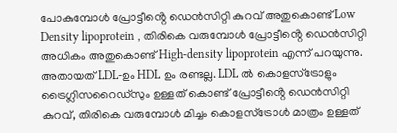പോകുമ്പോൾ പ്രോട്ടീൻ്റെ ഡെൻസിറ്റി കുറവ് അതുകൊണ്ട് Low Density lipoprotein , തിരികെ വരുമ്പോൾ പ്രോട്ടീൻ്റെ ഡെൻസിറ്റി അധികം അതുകൊണ്ട് High-density lipoprotein എന്ന് പറയുന്നു. അതായത് LDL-ഉം HDL ഉം രണ്ടല്ല. LDL ൽ കൊളസ്ട്രോളും ട്രൈഗ്ലിസറൈഡ്സും ഉള്ളത് കൊണ്ട് പ്രോട്ടീൻ്റെ ഡെൻസിറ്റി കുറവ്, തിരികെ വരുമ്പോൾ മിച്ചം കൊളസ്ട്രോൾ മാത്രം ഉള്ളത്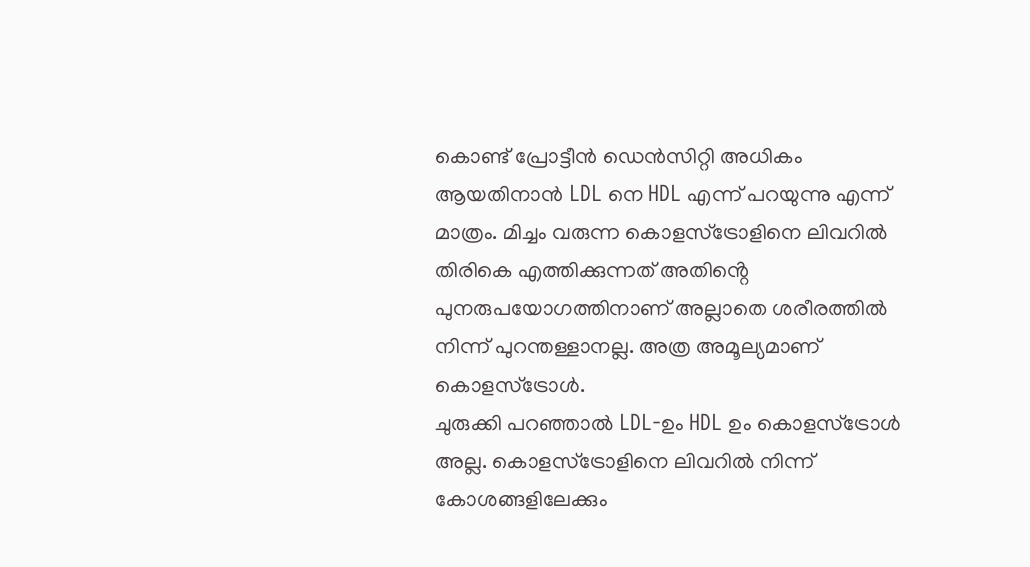കൊണ്ട് പ്രോട്ടീൻ ഡെൻസിറ്റി അധികം ആയതിനാൻ LDL നെ HDL എന്ന് പറയുന്നു എന്ന് മാത്രം. മിച്ചം വരുന്ന കൊളസ്ട്രോളിനെ ലിവറിൽ തിരികെ എത്തിക്കുന്നത് അതിൻ്റെ പുനരുപയോഗത്തിനാണ് അല്ലാതെ ശരീരത്തിൽ നിന്ന് പുറന്തള്ളാനല്ല. അത്ര അമൂല്യമാണ് കൊളസ്ട്രോൾ.
ചുരുക്കി പറഞ്ഞാൽ LDL-ഉം HDL ഉം കൊളസ്ട്രോൾ അല്ല. കൊളസ്ട്രോളിനെ ലിവറിൽ നിന്ന് കോശങ്ങളിലേക്കും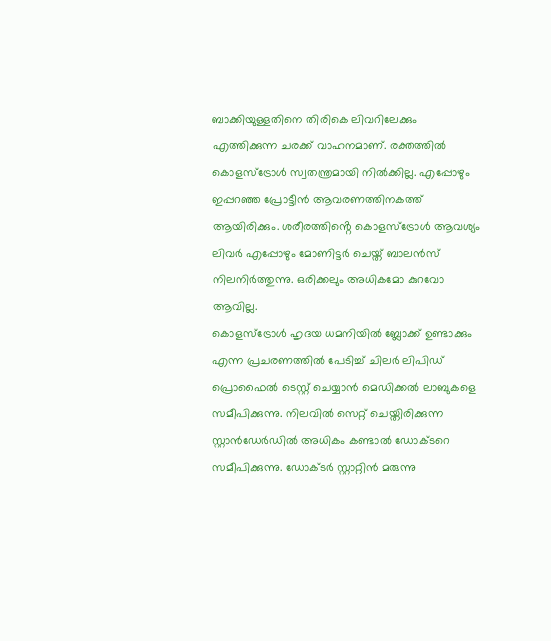ബാക്കിയുള്ളതിനെ തിരികെ ലിവറിലേക്കും എത്തിക്കുന്ന ചരക്ക് വാഹനമാണ്. രക്തത്തിൽ കൊളസ്ട്രോൾ സ്വതന്ത്രമായി നിൽക്കില്ല. എപ്പോഴും ഇപ്പറഞ്ഞ പ്രോട്ടീൻ ആവരണത്തിനകത്ത് ആയിരിക്കും. ശരീരത്തിൻ്റെ കൊളസ്ട്രോൾ ആവശ്യം ലിവർ എപ്പോഴും മോണിട്ടർ ചെയ്ത് ബാലൻസ് നിലനിർത്തുന്നു. ഒരിക്കലും അധികമോ കുറവോ ആവില്ല.
കൊളസ്ട്രോൾ ഹൃദയ ധമനിയിൽ ബ്ലോക്ക് ഉണ്ടാക്കും എന്ന പ്രചരണത്തിൽ പേടിച്ച് ചിലർ ലിപിഡ് പ്രൊഫൈൽ ടെസ്റ്റ് ചെയ്യാൻ മെഡിക്കൽ ലാബുകളെ സമീപിക്കുന്നു. നിലവിൽ സെറ്റ് ചെയ്തിരിക്കുന്ന സ്റ്റാൻഡേർഡിൽ അധികം കണ്ടാൽ ഡോക്ടറെ സമീപിക്കുന്നു. ഡോക്ടർ സ്റ്റാറ്റിൻ മരുന്നു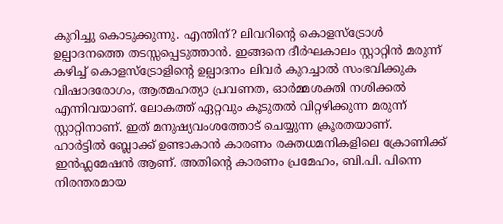കുറിച്ചു കൊടുക്കുന്നു. എന്തിന്? ലിവറിൻ്റെ കൊളസ്ട്രോൾ ഉല്പാദനത്തെ തടസ്സപ്പെടുത്താൻ. ഇങ്ങനെ ദീർഘകാലം സ്റ്റാറ്റിൻ മരുന്ന് കഴിച്ച് കൊളസ്ട്രോളിൻ്റെ ഉല്പാദനം ലിവർ കുറച്ചാൽ സംഭവിക്കുക വിഷാദരോഗം, ആത്മഹത്യാ പ്രവണത, ഓർമ്മശക്തി നശിക്കൽ എന്നിവയാണ്. ലോകത്ത് ഏറ്റവും കൂടുതൽ വിറ്റഴിക്കുന്ന മരുന്ന് സ്റ്റാറ്റിനാണ്. ഇത് മനുഷ്യവംശത്തോട് ചെയ്യുന്ന ക്രൂരതയാണ്.
ഹാർട്ടിൽ ബ്ലോക്ക് ഉണ്ടാകാൻ കാരണം രക്തധമനികളിലെ ക്രോണിക്ക് ഇൻഫ്ലമേഷൻ ആണ്. അതിൻ്റെ കാരണം പ്രമേഹം, ബി.പി. പിന്നെ നിരന്തരമായ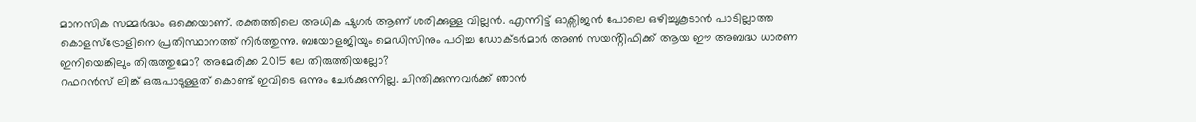മാനസിക സമ്മർദ്ധം ഒക്കെയാണ്. രക്തത്തിലെ അധിക ഷുഗർ ആണ് ശരിക്കുള്ള വില്ലൻ. എന്നിട്ട് ഓക്സിജൻ പോലെ ഒഴിച്ചുകൂടാൻ പാടില്ലാത്ത കൊളസ്ട്രോളിനെ പ്രതിസ്ഥാനത്ത് നിർത്തുന്നു. ബയോളജിയും മെഡിസിനും പഠിച്ച ഡോക്ടർമാർ അൺ സയൻ്റിഫിക്ക് ആയ ഈ അബദ്ധ ധാരണ ഇനിയെങ്കിലും തിരുത്തുമോ? അമേരിക്ക 2015 ലേ തിരുത്തിയല്ലോ?
റഫറൻസ് ലിങ്ക് ഒരുപാടുള്ളത് കൊണ്ട് ഇവിടെ ഒന്നും ചേർക്കുന്നില്ല. ചിന്തിക്കുന്നവർക്ക് ഞാൻ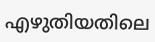എഴുതിയതിലെ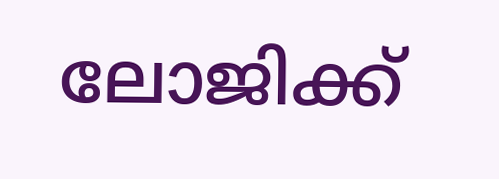ലോജിക്ക്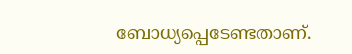ബോധ്യപ്പെടേണ്ടതാണ്.